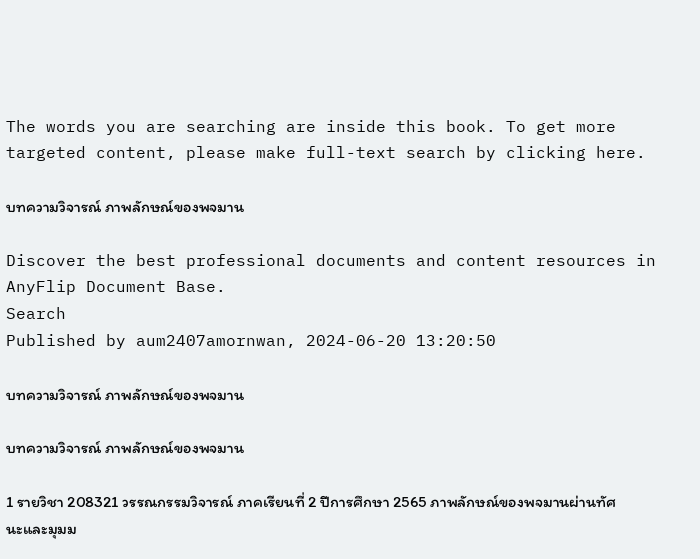The words you are searching are inside this book. To get more targeted content, please make full-text search by clicking here.

บทความวิจารณ์ ภาพลักษณ์ของพจมาน

Discover the best professional documents and content resources in AnyFlip Document Base.
Search
Published by aum2407amornwan, 2024-06-20 13:20:50

บทความวิจารณ์ ภาพลักษณ์ของพจมาน

บทความวิจารณ์ ภาพลักษณ์ของพจมาน

1 รายวิชา 208321 วรรณกรรมวิจารณ์ ภาคเรียนที่ 2 ปีการศึกษา 2565 ภาพลักษณ์ของพจมานผ่านทัศนะและมุมม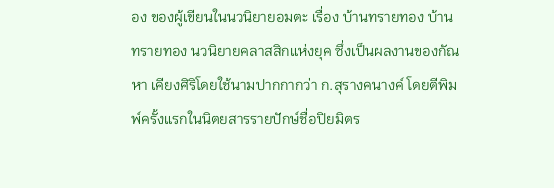อง ของผู้เขียนในนวนิยายอมตะ เรื่อง บ้านทรายทอง บ้านทรายทอง นวนิยายคลาสสิกแห่งยุค ซึ่งเป็นผลงานของกัณหา เคียงศิริโดยใช้นามปากกากว่า ก.สุรางคนางค์ โดยตีพิมพ์ครั้งแรกในนิตยสารรายปักษ์ชื่อปิยมิตร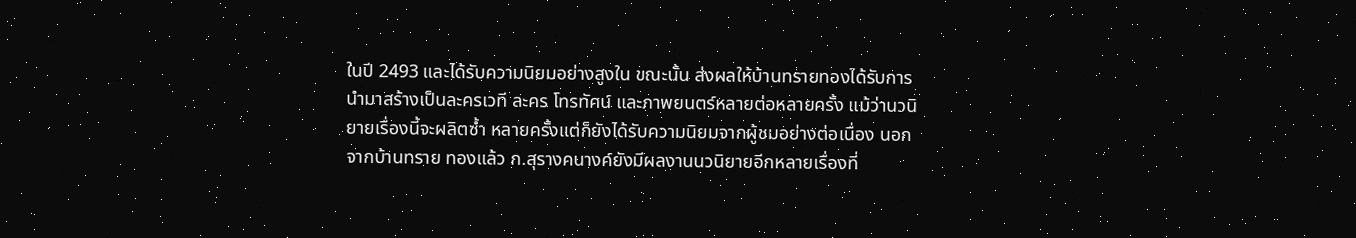ในปี 2493 และได้รับความนิยมอย่างสูงใน ขณะนั้น ส่งผลให้บ้านทรายทองได้รับการนำมาสร้างเป็นละครเวที ละคร โทรทัศน์ และภาพยนตร์หลายต่อหลายครั้ง แม้ว่านวนิยายเรื่องนี้จะผลิตซ้ำ หลายครั้งแต่ก็ยังได้รับความนิยมจากผู้ชมอย่างต่อเนื่อง นอกจากบ้านทราย ทองแล้ว ก.สุรางคนางค์ยังมีผลงานนวนิยายอีกหลายเรื่องที่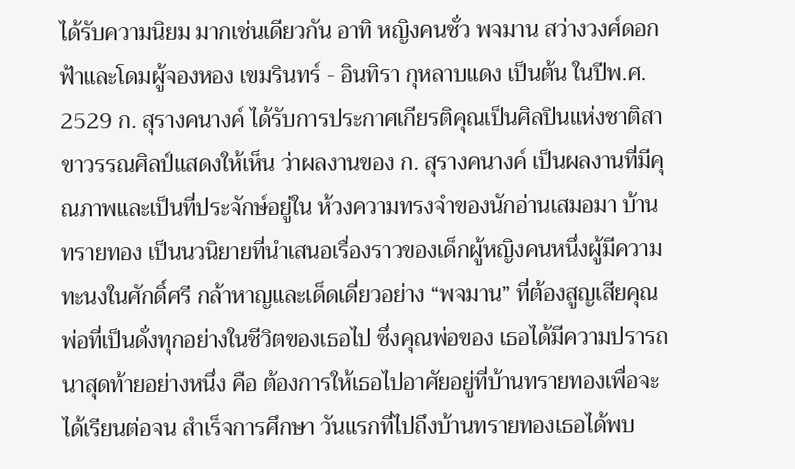ได้รับความนิยม มากเช่นเดียวกัน อาทิ หญิงคนชั่ว พจมาน สว่างวงศ์ดอกฟ้าและโดมผู้จองหอง เขมรินทร์ - อินทิรา กุหลาบแดง เป็นต้น ในปีพ.ศ. 2529 ก. สุรางคนางค์ ได้รับการประกาศเกียรติคุณเป็นศิลปินแห่งชาติสาขาวรรณศิลป์แสดงให้เห็น ว่าผลงานของ ก. สุรางคนางค์ เป็นผลงานที่มีคุณภาพและเป็นที่ประจักษ์อยู่ใน ห้วงความทรงจำของนักอ่านเสมอมา บ้านทรายทอง เป็นนวนิยายที่นำเสนอเรื่องราวของเด็กผู้หญิงคนหนึ่งผู้มีความทะนงในศักดิ์ศรี กล้าหาญและเด็ดเดี่ยวอย่าง “พจมาน” ที่ต้องสูญเสียคุณพ่อที่เป็นดั่งทุกอย่างในชีวิตของเธอไป ซึ่งคุณพ่อของ เธอได้มีความปรารถนาสุดท้ายอย่างหนึ่ง คือ ต้องการให้เธอไปอาศัยอยู่ที่บ้านทรายทองเพื่อจะได้เรียนต่อจน สำเร็จการศึกษา วันแรกที่ไปถึงบ้านทรายทองเธอได้พบ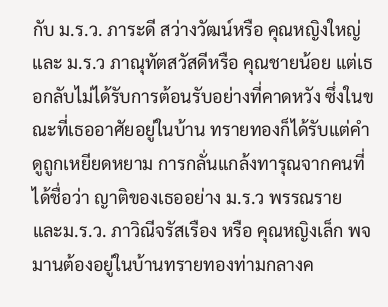กับ ม.ร.ว. ภาระดี สว่างวัฒน์หรือ คุณหญิงใหญ่และ ม.ร.ว ภาณุทัตสวัสดีหรือ คุณชายน้อย แต่เธอกลับไม่ได้รับการต้อนรับอย่างที่คาดหวัง ซึ่งในขณะที่เธออาศัยอยู่ในบ้าน ทรายทองก็ได้รับแต่คำดูถูกเหยียดหยาม การกลั่นแกล้งทารุณจากคนที่ได้ชื่อว่า ญาติของเธออย่าง ม.ร.ว พรรณราย และม.ร.ว. ภาวิณีจรัสเรือง หรือ คุณหญิงเล็ก พจมานต้องอยู่ในบ้านทรายทองท่ามกลางค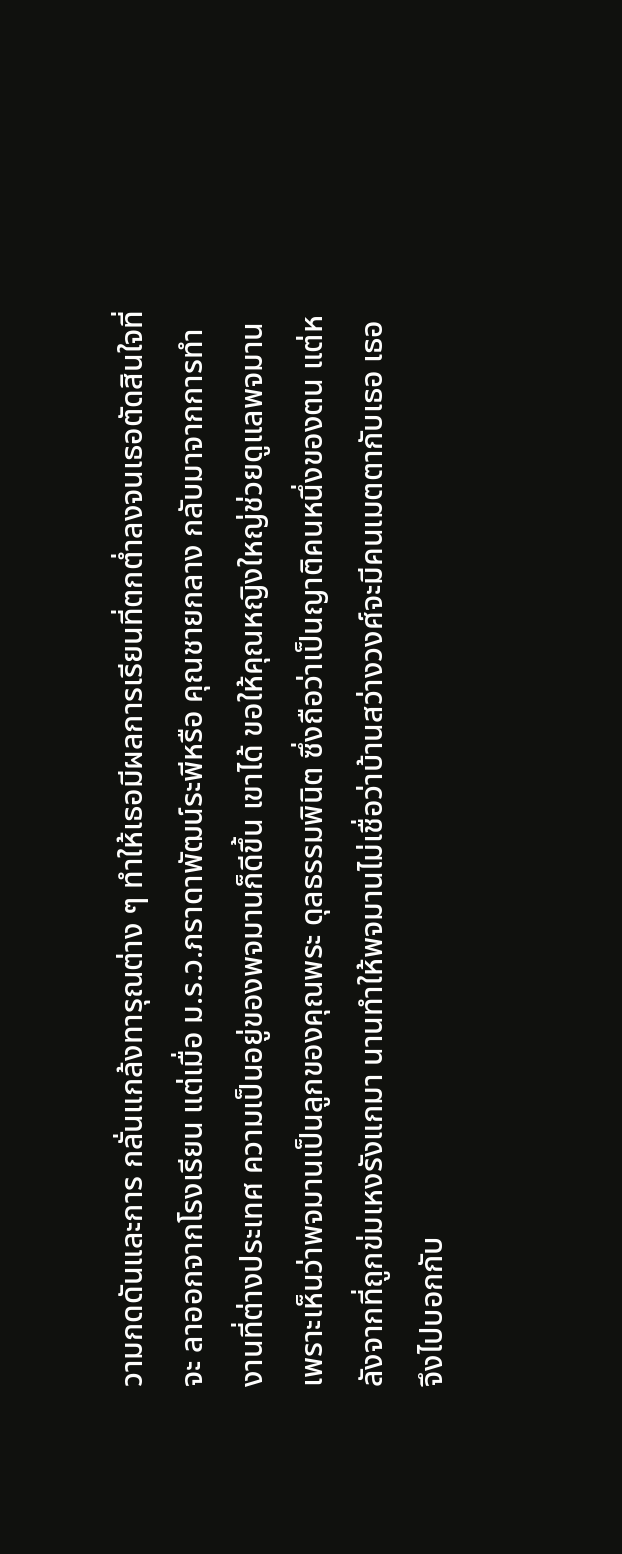วามกดดันและการ กลั่นแกล้งทารุณต่าง ๆ ทำให้เธอมีผลการเรียนที่ตกต่ำลงจนเธอตัดสินใจที่จะ ลาออกจากโรงเรียน แต่เมื่อ ม.ร.ว.ภราดาพัฒน์ระพีหรือ คุณชายกลาง กลับมาจากการทำงานที่ต่างประเทศ ความเป็นอยู่ของพจมานก็ดีขึ้น เขาได้ ขอให้คุณหญิงใหญ่ช่วยดูแลพจมาน เพราะเห็นว่าพจมานเป็นลูกของคุณพระ ดุลธรรมพินิต ซึ่งถือว่าเป็นญาติคนหนึ่งของตน แต่หลังจากที่ถูกข่มเหงรังแกมา นานทำให้พจมานไม่เชื่อว่าบ้านสว่างวงศ์จะมีคนเมตตากับเธอ เธอจึงไปบอกกับ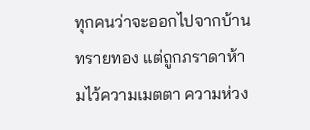ทุกคนว่าจะออกไปจากบ้าน ทรายทอง แต่ถูกภราดาห้ามไว้ความเมตตา ความห่วง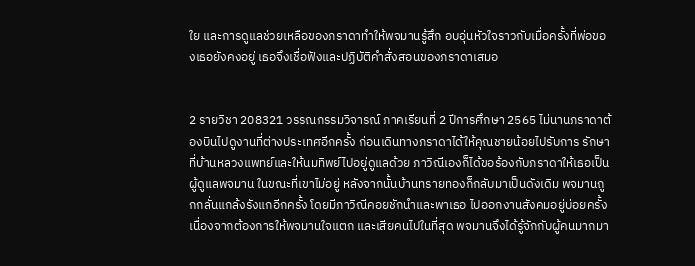ใย และการดูแลช่วยเหลือของภราดาทำให้พจมานรู้สึก อบอุ่นหัวใจราวกับเมื่อครั้งที่พ่อของเธอยังคงอยู่ เธอจึงเชื่อฟังและปฏิบัติคำสั่งสอนของภราดาเสมอ


2 รายวิชา 208321 วรรณกรรมวิจารณ์ ภาคเรียนที่ 2 ปีการศึกษา 2565 ไม่นานภราดาต้องบินไปดูงานที่ต่างประเทศอีกครั้ง ก่อนเดินทางภราดาได้ให้คุณชายน้อยไปรับการ รักษาที่บ้านหลวงแพทย์และให้นมทิพย์ไปอยู่ดูแลด้วย ภาวิณีเองก็ได้ขอร้องกับภราดาให้เธอเป็นผู้ดูแลพจมาน ในขณะที่เขาไม่อยู่ หลังจากนั้นบ้านทรายทองก็กลับมาเป็นดังเดิม พจมานถูกกลั่นแกล้งรังแกอีกครั้ง โดยมีภาวิณีคอยชักนำและพาเธอ ไปออกงานสังคมอยู่บ่อยครั้ง เนื่องจากต้องการให้พจมานใจแตก และเสียคนไปในที่สุด พจมานจึงได้รู้จักกับผู้คนมากมา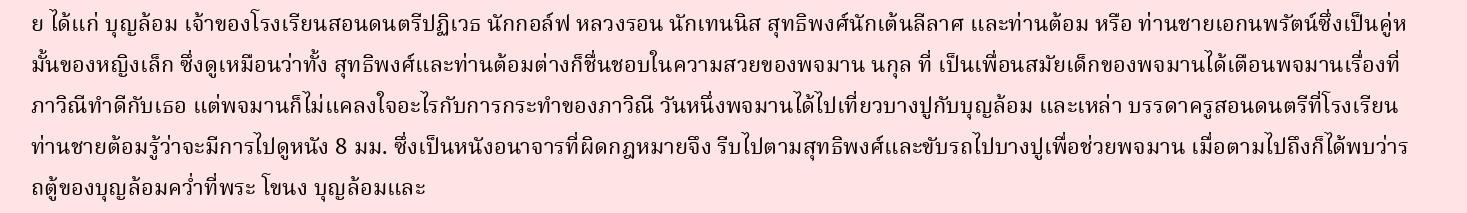ย ได้แก่ บุญล้อม เจ้าของโรงเรียนสอนดนตรีปฏิเวธ นักกอล์ฟ หลวงรอน นักเทนนิส สุทธิพงศ์นักเต้นลีลาศ และท่านต้อม หรือ ท่านชายเอกนพรัตน์ซึ่งเป็นคู่หมั้นของหญิงเล็ก ซึ่งดูเหมือนว่าทั้ง สุทธิพงศ์และท่านต้อมต่างก็ชื่นชอบในความสวยของพจมาน นกุล ที่ เป็นเพื่อนสมัยเด็กของพจมานได้เตือนพจมานเรื่องที่ภาวิณีทำดีกับเธอ แต่พจมานก็ไม่แคลงใจอะไรกับการกระทำของภาวิณี วันหนึ่งพจมานได้ไปเที่ยวบางปูกับบุญล้อม และเหล่า บรรดาครูสอนดนตรีที่โรงเรียน ท่านชายต้อมรู้ว่าจะมีการไปดูหนัง 8 มม. ซึ่งเป็นหนังอนาจารที่ผิดกฎหมายจึง รีบไปตามสุทธิพงศ์และขับรถไปบางปูเพื่อช่วยพจมาน เมื่อตามไปถึงก็ได้พบว่ารถตู้ของบุญล้อมคว่ำที่พระ โขนง บุญล้อมและ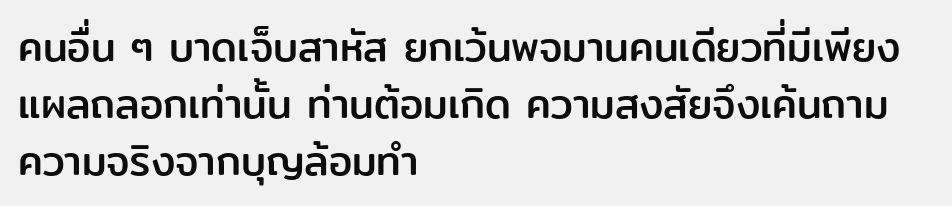คนอื่น ๆ บาดเจ็บสาหัส ยกเว้นพจมานคนเดียวที่มีเพียงแผลถลอกเท่านั้น ท่านต้อมเกิด ความสงสัยจึงเค้นถามความจริงจากบุญล้อมทำ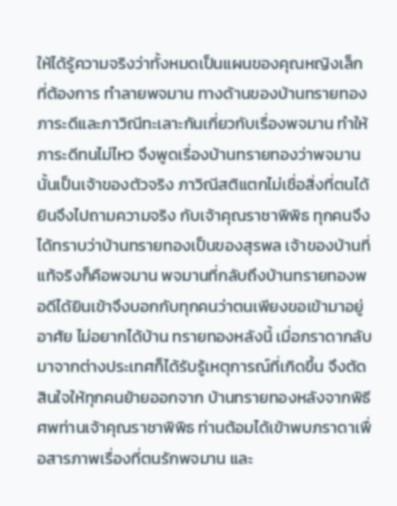ให้ได้รู้ความจริงว่าทั้งหมดเป็นแผนของคุณหญิงเล็กที่ต้องการ ทำลายพจมาน ทางด้านของบ้านทรายทอง ภาระดีและภาวิณีทะเลาะกันเกี่ยวกับเรื่องพจมาน ทำให้ภาระดีทนไม่ไหว จึงพูดเรื่องบ้านทรายทองว่าพจมานนั้นเป็นเจ้าของตัวจริง ภาวิณีสติแตกไม่เชื่อสิ่งที่ตนได้ยินจึงไปถามความจริง กับเจ้าคุณราชาพิพิธ ทุกคนจึงได้ทราบว่าบ้านทรายทองเป็นของสุรพล เจ้าของบ้านที่แท้จริงก็คือพจมาน พจมานที่กลับถึงบ้านทรายทองพอดีได้ยินเข้าจึงบอกกับทุกคนว่าตนเพียงขอเข้ามาอยู่อาศัย ไม่อยากได้บ้าน ทรายทองหลังนี้ เมื่อภราดากลับมาจากต่างประเทศก็ได้รับรู้เหตุการณ์ที่เกิดขึ้น จึงตัดสินใจให้ทุกคนย้ายออกจาก บ้านทรายทองหลังจากพิธีศพท่านเจ้าคุณราชาพิพิธ ท่านต้อมได้เข้าพบภราดาเพื่อสารภาพเรื่องที่ตนรักพจมาน และ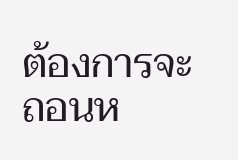ต้องการจะถอนห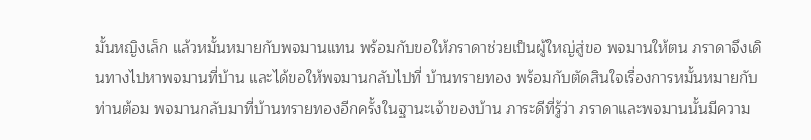มั้นหญิงเล็ก แล้วหมั้นหมายกับพจมานแทน พร้อมกับขอให้ภราดาช่วยเป็นผู้ใหญ่สู่ขอ พจมานให้ตน ภราดาจึงเดินทางไปหาพจมานที่บ้าน และได้ขอให้พจมานกลับไปที่ บ้านทรายทอง พร้อมกับตัดสินใจเรื่องการหมั้นหมายกับท่านต้อม พจมานกลับมาที่บ้านทรายทองอีกครั้งในฐานะเจ้าของบ้าน ภาระดีที่รู้ว่า ภราดาและพจมานนั้นมีความ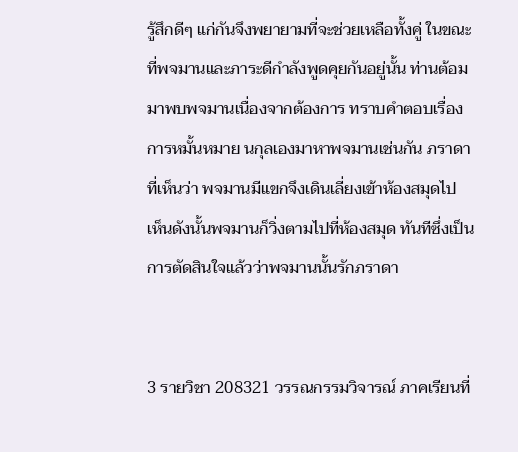รู้สึกดีๆ แก่กันจึงพยายามที่จะช่วยเหลือทั้งคู่ ในขณะ ที่พจมานและภาระดีกำลังพูดคุยกันอยู่นั้น ท่านต้อมมาพบพจมานเนื่องจากต้องการ ทราบคำตอบเรื่องการหมั้นหมาย นกุลเองมาหาพจมานเช่นกัน ภราดาที่เห็นว่า พจมานมีแขกจึงเดินเลี่ยงเข้าห้องสมุดไป เห็นดังนั้นพจมานก็วิ่งตามไปที่ห้องสมุด ทันทีซึ่งเป็นการตัดสินใจแล้วว่าพจมานนั้นรักภราดา


3 รายวิชา 208321 วรรณกรรมวิจารณ์ ภาคเรียนที่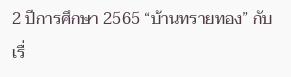2 ปีการศึกษา 2565 “บ้านทรายทอง” กับเรื่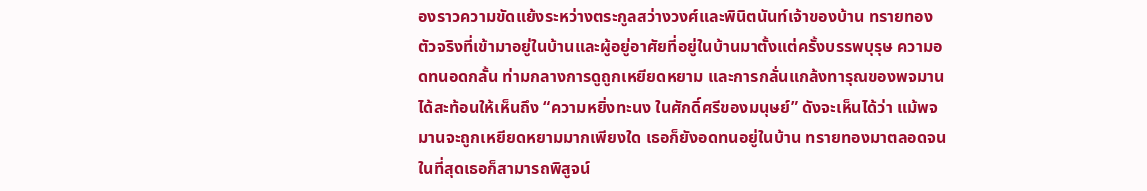องราวความขัดแย้งระหว่างตระกูลสว่างวงศ์และพินิตนันท์เจ้าของบ้าน ทรายทองตัวจริงที่เข้ามาอยู่ในบ้านและผู้อยู่อาศัยที่อยู่ในบ้านมาตั้งแต่ครั้งบรรพบุรุษ ความอดทนอดกลั้น ท่ามกลางการดูถูกเหยียดหยาม และการกลั่นแกล้งทารุณของพจมาน ได้สะท้อนให้เห็นถึง “ความหยิ่งทะนง ในศักดิ์ศรีของมนุษย์” ดังจะเห็นได้ว่า แม้พจมานจะถูกเหยียดหยามมากเพียงใด เธอก็ยังอดทนอยู่ในบ้าน ทรายทองมาตลอดจนในที่สุดเธอก็สามารถพิสูจน์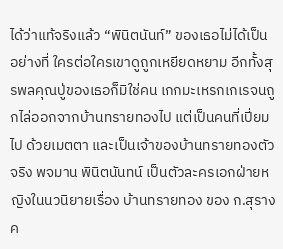ได้ว่าแท้จริงแล้ว “พินิตนันท์” ของเธอไม่ได้เป็นอย่างที่ ใครต่อใครเขาดูถูกเหยียดหยาม อีกทั้งสุรพลคุณปู่ของเธอก็มิใช่คน เกกมะเหรกเกเรจนถูกไล่ออกจากบ้านทรายทองไป แต่เป็นคนที่เปี่ยมไป ด้วยเมตตา และเป็นเจ้าของบ้านทรายทองตัวจริง พจมาน พินิตนันทน์ เป็นตัวละครเอกฝ่ายหญิงในนวนิยายเรื่อง บ้านทรายทอง ของ ก.สุรางค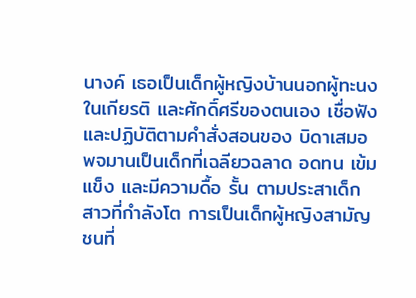นางค์ เธอเป็นเด็กผู้หญิงบ้านนอกผู้ทะนง ในเกียรติ และศักดิ์ศรีของตนเอง เชื่อฟังและปฏิบัติตามคำสั่งสอนของ บิดาเสมอ พจมานเป็นเด็กที่เฉลียวฉลาด อดทน เข้มแข็ง และมีความดื้อ รั้น ตามประสาเด็กสาวที่กำลังโต การเป็นเด็กผู้หญิงสามัญชนที่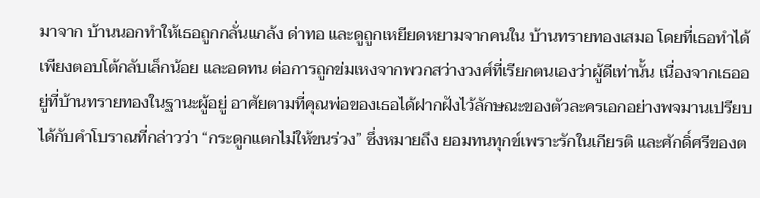มาจาก บ้านนอกทำให้เธอถูกกลั่นแกล้ง ด่าทอ และดูถูกเหยียดหยามจากคนใน บ้านทรายทองเสมอ โดยที่เธอทำได้เพียงตอบโต้กลับเล็กน้อย และอดทน ต่อการถูกข่มเหงจากพวกสว่างวงศ์ที่เรียกตนเองว่าผู้ดีเท่านั้น เนื่องจากเธออยู่ที่บ้านทรายทองในฐานะผู้อยู่ อาศัยตามที่คุณพ่อของเธอได้ฝากฝังไว้ลักษณะของตัวละครเอกอย่างพจมานเปรียบได้กับคำโบราณที่กล่าวว่า “กระดูกแตกไม่ให้ขนร่วง” ซึ่งหมายถึง ยอมทนทุกข์เพราะรักในเกียรติ และศักดิ์ศรีของต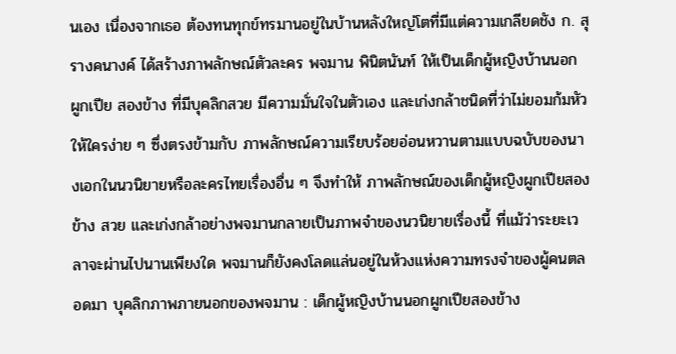นเอง เนื่องจากเธอ ต้องทนทุกข์ทรมานอยู่ในบ้านหลังใหญ่โตที่มีแต่ความเกลียดชัง ก. สุรางคนางค์ ได้สร้างภาพลักษณ์ตัวละคร พจมาน พินิตนันท์ ให้เป็นเด็กผู้หญิงบ้านนอก ผูกเปีย สองข้าง ที่มีบุคลิกสวย มีความมั่นใจในตัวเอง และเก่งกล้าชนิดที่ว่าไม่ยอมก้มหัวให้ใครง่าย ๆ ซึ่งตรงข้ามกับ ภาพลักษณ์ความเรียบร้อยอ่อนหวานตามแบบฉบับของนางเอกในนวนิยายหรือละครไทยเรื่องอื่น ๆ จึงทำให้ ภาพลักษณ์ของเด็กผู้หญิงผูกเปียสองข้าง สวย และเก่งกล้าอย่างพจมานกลายเป็นภาพจำของนวนิยายเรื่องนี้ ที่แม้ว่าระยะเวลาจะผ่านไปนานเพียงใด พจมานก็ยังคงโลดแล่นอยู่ในห้วงแห่งความทรงจำของผู้คนตลอดมา บุคลิกภาพภายนอกของพจมาน : เด็กผู้หญิงบ้านนอกผูกเปียสองข้าง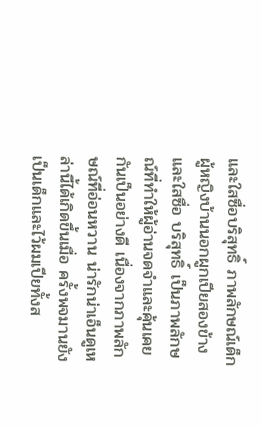และใสซื่อบริสุทธิ์ ภาพลักษณ์เด็กผู้หญิงบ้านนอกผูกเปียสองข้าง และใสซื่อ บริสุทธิ์ เป็นภาพลักษณ์ที่ทำให้ผู้อ่านจดจำและคุ้นเคยกันเป็นอย่างดี เนื่องจากภาพลักษณ์ที่อ่อนหวาน น่ารักน่าเอ็นดูเหล่านี้ได้เกิดขึ้นเมื่อ ครั้งพจมานยังเป็นเด็กและไว้ผมเปียทั้งส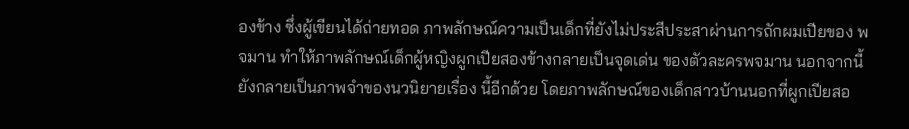องข้าง ซึ่งผู้เขียนได้ถ่ายทอด ภาพลักษณ์ความเป็นเด็กที่ยังไม่ประสีประสาผ่านการถักผมเปียของ พจมาน ทำให้ภาพลักษณ์เด็กผู้หญิงผูกเปียสองข้างกลายเป็นจุดเด่น ของตัวละครพจมาน นอกจากนี้ยังกลายเป็นภาพจำของนวนิยายเรื่อง นี้อีกด้วย โดยภาพลักษณ์ของเด็กสาวบ้านนอกที่ผูกเปียสอ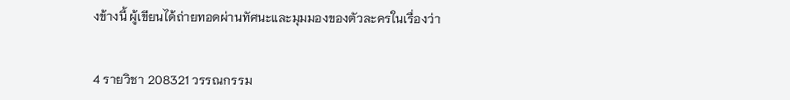งข้างนี้ ผู้เขียนได้ถ่ายทอดผ่านทัศนะและมุมมองของตัวละครในเรื่องว่า


4 รายวิชา 208321 วรรณกรรม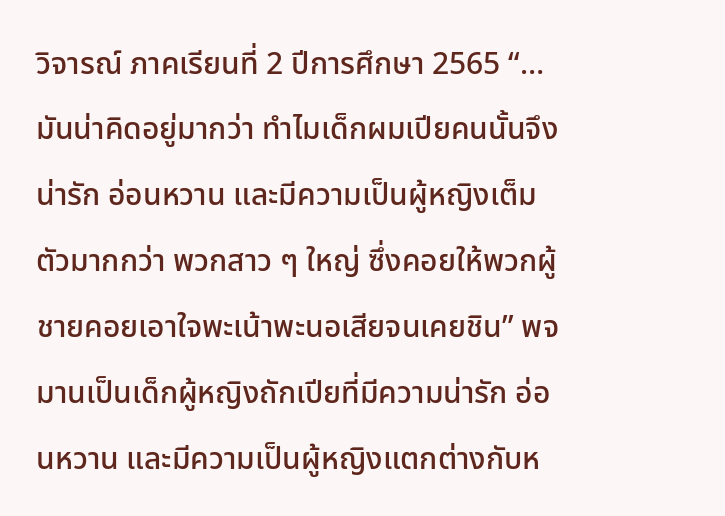วิจารณ์ ภาคเรียนที่ 2 ปีการศึกษา 2565 “…มันน่าคิดอยู่มากว่า ทำไมเด็กผมเปียคนนั้นจึงน่ารัก อ่อนหวาน และมีความเป็นผู้หญิงเต็มตัวมากกว่า พวกสาว ๆ ใหญ่ ซึ่งคอยให้พวกผู้ชายคอยเอาใจพะเน้าพะนอเสียจนเคยชิน” พจมานเป็นเด็กผู้หญิงถักเปียที่มีความน่ารัก อ่อนหวาน และมีความเป็นผู้หญิงแตกต่างกับห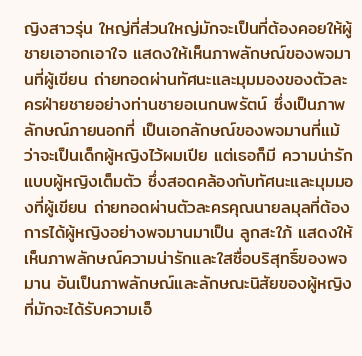ญิงสาวรุ่น ใหญ่ที่ส่วนใหญ่มักจะเป็นที่ต้องคอยให้ผู้ชายเอาอกเอาใจ แสดงให้เห็นภาพลักษณ์ของพจมานที่ผู้เขียน ถ่ายทอดผ่านทัศนะและมุมมองของตัวละครฝ่ายชายอย่างท่านชายอเนกนพรัตน์ ซึ่งเป็นภาพลักษณ์ภายนอกที่ เป็นเอกลักษณ์ของพจมานที่แม้ว่าจะเป็นเด็กผู้หญิงไว้ผมเปีย แต่เธอก็มี ความน่ารักแบบผู้หญิงเต็มตัว ซึ่งสอดคล้องกับทัศนะและมุมมองที่ผู้เขียน ถ่ายทอดผ่านตัวละครคุณนายลมุลที่ต้องการได้ผู้หญิงอย่างพจมานมาเป็น ลูกสะใภ้ แสดงให้เห็นภาพลักษณ์ความน่ารักและใสซื่อบริสุทธิ์ของพจมาน อันเป็นภาพลักษณ์และลักษณะนิสัยของผู้หญิงที่มักจะได้รับความเอ็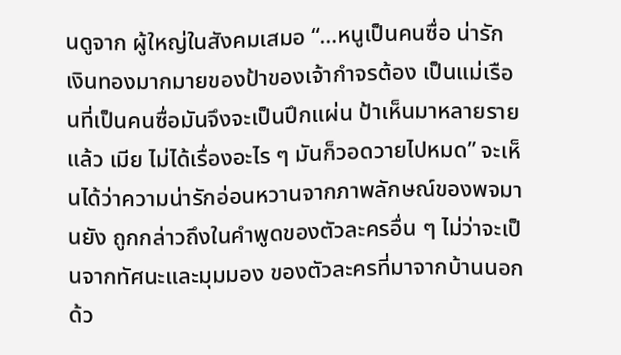นดูจาก ผู้ใหญ่ในสังคมเสมอ “…หนูเป็นคนซื่อ น่ารัก เงินทองมากมายของป้าของเจ้ากำจรต้อง เป็นแม่เรือนที่เป็นคนซื่อมันจึงจะเป็นปึกแผ่น ป้าเห็นมาหลายรายแล้ว เมีย ไม่ได้เรื่องอะไร ๆ มันก็วอดวายไปหมด” จะเห็นได้ว่าความน่ารักอ่อนหวานจากภาพลักษณ์ของพจมานยัง ถูกกล่าวถึงในคำพูดของตัวละครอื่น ๆ ไม่ว่าจะเป็นจากทัศนะและมุมมอง ของตัวละครที่มาจากบ้านนอกด้ว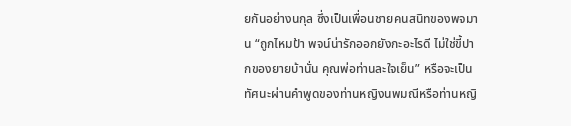ยกันอย่างนกุล ซึ่งเป็นเพื่อนชายคนสนิทของพจมาน “ถูกไหมป้า พจน์น่ารักออกยังกะอะไรดี ไม่ใช่ขี้ปากของยายบ้านั่น คุณพ่อท่านละใจเย็น” หรือจะเป็นทัศนะผ่านคำพูดของท่านหญิงนพมณีหรือท่านหญิ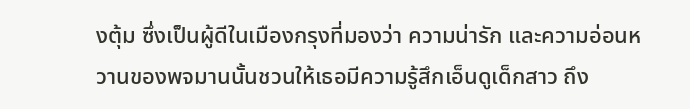งตุ้ม ซึ่งเป็นผู้ดีในเมืองกรุงที่มองว่า ความน่ารัก และความอ่อนหวานของพจมานนั้นชวนให้เธอมีความรู้สึกเอ็นดูเด็กสาว ถึง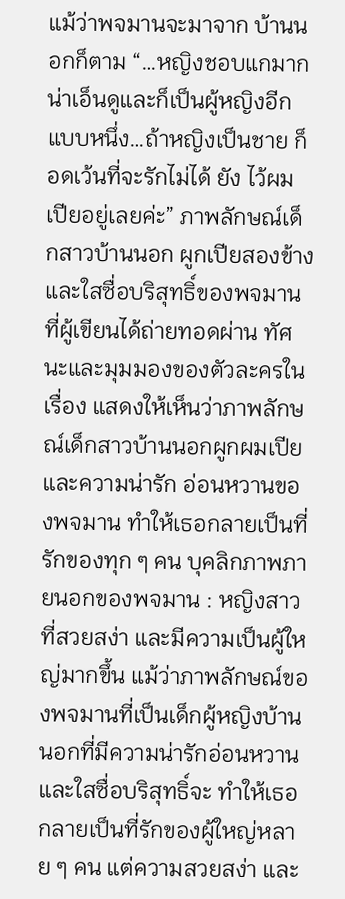แม้ว่าพจมานจะมาจาก บ้านนอกก็ตาม “…หญิงชอบแกมาก น่าเอ็นดูและก็เป็นผู้หญิงอีกแบบหนึ่ง…ถ้าหญิงเป็นชาย ก็อดเว้นที่จะรักไม่ได้ ยัง ไว้ผมเปียอยู่เลยค่ะ” ภาพลักษณ์เด็กสาวบ้านนอก ผูกเปียสองข้าง และใสซื่อบริสุทธิ์ของพจมานที่ผู้เขียนได้ถ่ายทอดผ่าน ทัศนะและมุมมองของตัวละครในเรื่อง แสดงให้เห็นว่าภาพลักษณ์เด็กสาวบ้านนอกผูกผมเปียและความน่ารัก อ่อนหวานของพจมาน ทำให้เธอกลายเป็นที่รักของทุก ๆ คน บุคลิกภาพภายนอกของพจมาน : หญิงสาวที่สวยสง่า และมีความเป็นผู้ใหญ่มากขึ้น แม้ว่าภาพลักษณ์ของพจมานที่เป็นเด็กผู้หญิงบ้านนอกที่มีความน่ารักอ่อนหวานและใสซื่อบริสุทธิ์จะ ทำให้เธอกลายเป็นที่รักของผู้ใหญ่หลาย ๆ คน แต่ความสวยสง่า และ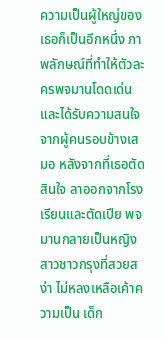ความเป็นผู้ใหญ่ของเธอก็เป็นอีกหนึ่ง ภาพลักษณ์ที่ทำให้ตัวละครพจมานโดดเด่นและได้รับความสนใจจากผู้คนรอบข้างเสมอ หลังจากที่เธอตัดสินใจ ลาออกจากโรงเรียนและตัดเปีย พจมานกลายเป็นหญิงสาวชาวกรุงที่สวยสง่า ไม่หลงเหลือเค้าความเป็น เด็ก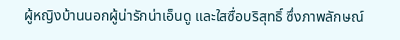ผู้หญิงบ้านนอกผู้น่ารักน่าเอ็นดู และใสซื่อบริสุทธิ์ ซึ่งภาพลักษณ์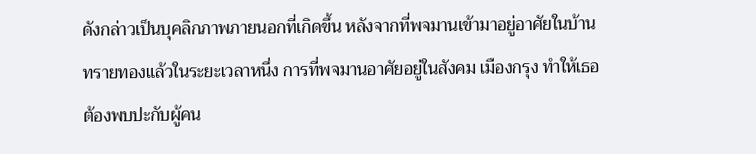ดังกล่าวเป็นบุคลิกภาพภายนอกที่เกิดขึ้น หลังจากที่พจมานเข้ามาอยู่อาศัยในบ้านทรายทองแล้วในระยะเวลาหนึ่ง การที่พจมานอาศัยอยู่ในสังคม เมืองกรุง ทำให้เธอต้องพบปะกับผู้คน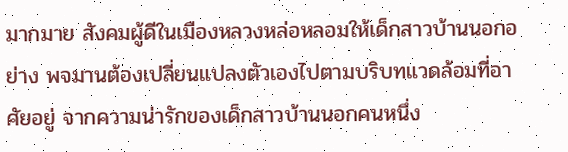มากมาย สังคมผู้ดีในเมืองหลวงหล่อหลอมให้เด็กสาวบ้านนอกอย่าง พจมานต้องเปลี่ยนแปลงตัวเองไปตามบริบทแวดล้อมที่อาศัยอยู่ จากความน่ารักของเด็กสาวบ้านนอกคนหนึ่ง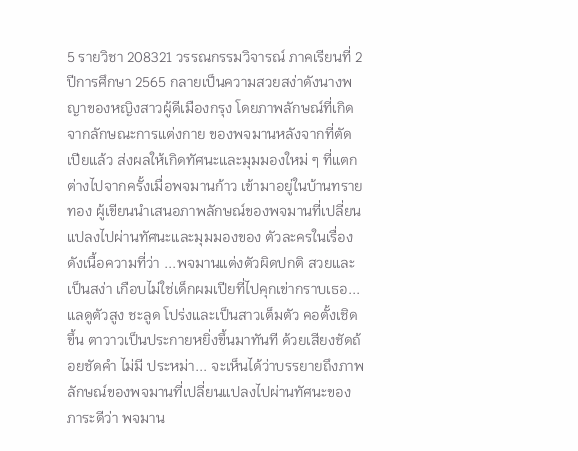5 รายวิชา 208321 วรรณกรรมวิจารณ์ ภาคเรียนที่ 2 ปีการศึกษา 2565 กลายเป็นความสวยสง่าดังนางพญาของหญิงสาวผู้ดีเมืองกรุง โดยภาพลักษณ์ที่เกิดจากลักษณะการแต่งกาย ของพจมานหลังจากที่ตัดเปียแล้ว ส่งผลให้เกิดทัศนะและมุมมองใหม่ ๆ ที่แตกต่างไปจากครั้งเมื่อพจมานก้าว เข้ามาอยู่ในบ้านทรายทอง ผู้เขียนนำเสนอภาพลักษณ์ของพจมานที่เปลี่ยนแปลงไปผ่านทัศนะและมุมมองของ ตัวละครในเรื่อง ดังเนื้อความที่ว่า ...พจมานแต่งตัวผิดปกติ สวยและเป็นสง่า เกือบไม่ใช่เด็กผมเปียที่ไปคุกเข่ากราบเธอ...แลดูตัวสูง ชะลูด โปร่งและเป็นสาวเต็มตัว คอตั้งเชิดขึ้น ตาวาวเป็นประกายหยิ่งขึ้นมาทันที ด้วยเสียงชัดถ้อยชัดคำ ไม่มี ประหม่า... จะเห็นได้ว่าบรรยายถึงภาพลักษณ์ของพจมานที่เปลี่ยนแปลงไปผ่านทัศนะของภาระดีว่า พจมาน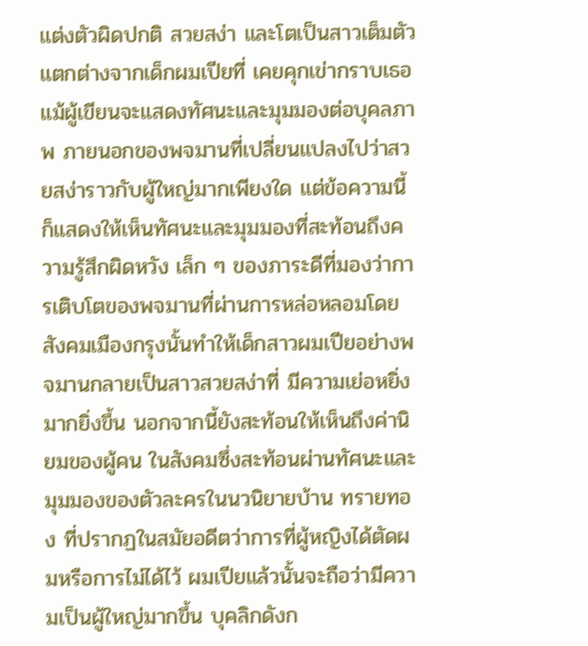แต่งตัวผิดปกติ สวยสง่า และโตเป็นสาวเต็มตัว แตกต่างจากเด็กผมเปียที่ เคยคุกเข่ากราบเธอ แม้ผู้เขียนจะแสดงทัศนะและมุมมองต่อบุคลภาพ ภายนอกของพจมานที่เปลี่ยนแปลงไปว่าสวยสง่าราวกับผู้ใหญ่มากเพียงใด แต่ข้อความนี้ก็แสดงให้เห็นทัศนะและมุมมองที่สะท้อนถึงความรู้สึกผิดหวัง เล็ก ๆ ของภาระดีที่มองว่าการเติบโตของพจมานที่ผ่านการหล่อหลอมโดย สังคมเมืองกรุงนั้นทำให้เด็กสาวผมเปียอย่างพจมานกลายเป็นสาวสวยสง่าที่ มีความเย่อหยิ่งมากยิ่งขึ้น นอกจากนี้ยังสะท้อนให้เห็นถึงค่านิยมของผู้คน ในสังคมซึ่งสะท้อนผ่านทัศนะและมุมมองของตัวละครในนวนิยายบ้าน ทรายทอง ที่ปรากฏในสมัยอดีตว่าการที่ผู้หญิงได้ตัดผมหรือการไม่ได้ไว้ ผมเปียแล้วนั้นจะถือว่ามีความเป็นผู้ใหญ่มากขึ้น บุคลิกดังก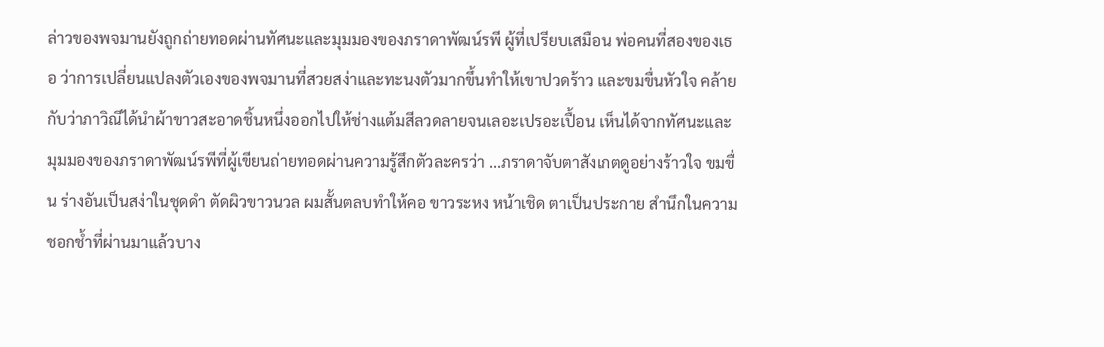ล่าวของพจมานยังถูกถ่ายทอดผ่านทัศนะและมุมมองของภราดาพัฒน์รพี ผู้ที่เปรียบเสมือน พ่อคนที่สองของเธอ ว่าการเปลี่ยนแปลงตัวเองของพจมานที่สวยสง่าและทะนงตัวมากขึ้นทำให้เขาปวดร้าว และขมขื่นหัวใจ คล้ายกับว่าภาวิณีได้นำผ้าขาวสะอาดชิ้นหนึ่งออกไปให้ช่างแต้มสีลวดลายจนเลอะเปรอะเปื้อน เห็นได้จากทัศนะและมุมมองของภราดาพัฒน์รพีที่ผู้เขียนถ่ายทอดผ่านความรู้สึกตัวละครว่า ...ภราดาจับตาสังเกตดูอย่างร้าวใจ ขมขื่น ร่างอันเป็นสง่าในชุดดำ ตัดผิวขาวนวล ผมสั้นตลบทำให้คอ ขาวระหง หน้าเชิด ตาเป็นประกาย สำนึกในความชอกช้ำที่ผ่านมาแล้วบาง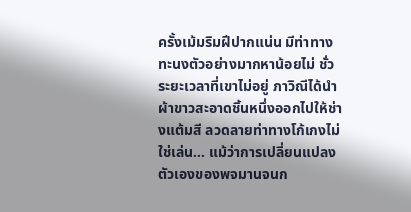ครั้งเม้มริมฝีปากแน่น มีท่าทาง ทะนงตัวอย่างมากหาน้อยไม่ ชั่วระยะเวลาที่เขาไม่อยู่ ภาวิณีได้นำผ้าขาวสะอาดชิ้นหนึ่งออกไปให้ช่างแต้มสี ลวดลายท่าทางโก้เกงไม่ใช่เล่น... แม้ว่าการเปลี่ยนแปลงตัวเองของพจมานจนก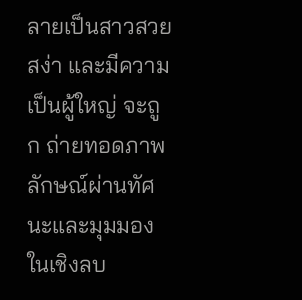ลายเป็นสาวสวยสง่า และมีความเป็นผู้ใหญ่ จะถูก ถ่ายทอดภาพลักษณ์ผ่านทัศนะและมุมมองในเชิงลบ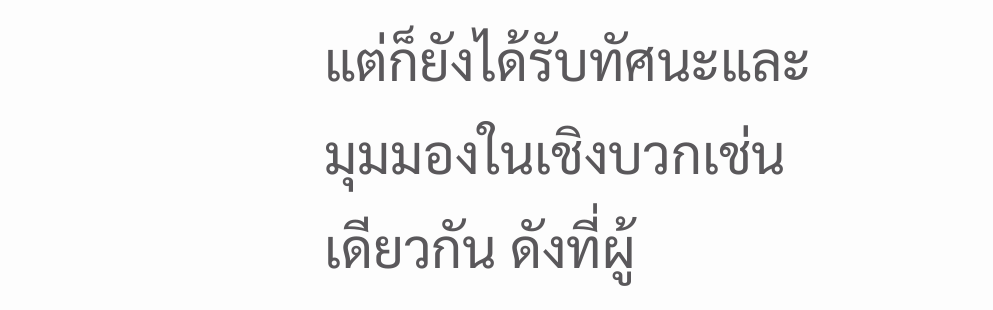แต่ก็ยังได้รับทัศนะและมุมมองในเชิงบวกเช่นเดียวกัน ดังที่ผู้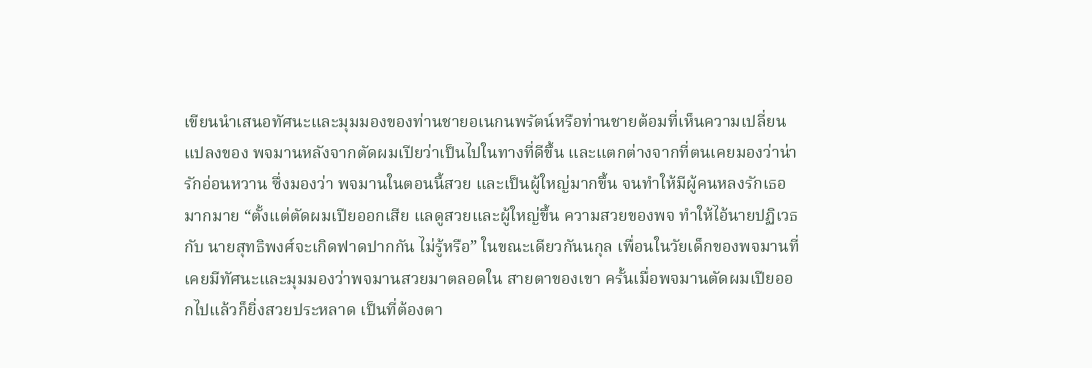เขียนนำเสนอทัศนะและมุมมองของท่านชายอเนกนพรัตน์หรือท่านชายต้อมที่เห็นความเปลี่ยนแปลงของ พจมานหลังจากตัดผมเปียว่าเป็นไปในทางที่ดีขึ้น และแตกต่างจากที่ตนเคยมองว่าน่ารักอ่อนหวาน ซึ่งมองว่า พจมานในตอนนี้สวย และเป็นผู้ใหญ่มากขึ้น จนทำให้มีผู้คนหลงรักเธอมากมาย “ตั้งแต่ตัดผมเปียออกเสีย แลดูสวยและผู้ใหญ่ขึ้น ความสวยของพจ ทำให้ไอ้นายปฏิเวธกับ นายสุทธิพงศ์จะเกิดฟาดปากกัน ไม่รู้หรือ” ในขณะเดียวกันนกุล เพื่อนในวัยเด็กของพจมานที่เคยมีทัศนะและมุมมองว่าพจมานสวยมาตลอดใน สายตาของเขา ครั้นเมื่อพจมานตัดผมเปียออกไปแล้วก็ยิ่งสวยประหลาด เป็นที่ต้องตา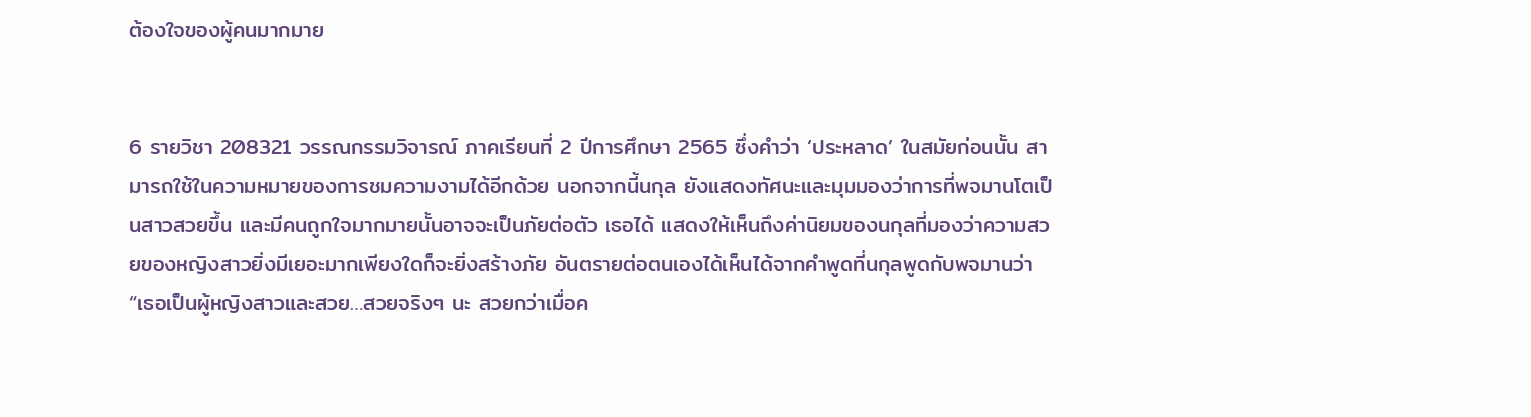ต้องใจของผู้คนมากมาย


6 รายวิชา 208321 วรรณกรรมวิจารณ์ ภาคเรียนที่ 2 ปีการศึกษา 2565 ซึ่งคำว่า ‘ประหลาด’ ในสมัยก่อนนั้น สามารถใช้ในความหมายของการชมความงามได้อีกด้วย นอกจากนี้นกุล ยังแสดงทัศนะและมุมมองว่าการที่พจมานโตเป็นสาวสวยขึ้น และมีคนถูกใจมากมายนั้นอาจจะเป็นภัยต่อตัว เธอได้ แสดงให้เห็นถึงค่านิยมของนกุลที่มองว่าความสวยของหญิงสาวยิ่งมีเยอะมากเพียงใดก็จะยิ่งสร้างภัย อันตรายต่อตนเองได้เห็นได้จากคำพูดที่นกุลพูดกับพจมานว่า “เธอเป็นผู้หญิงสาวและสวย…สวยจริงๆ นะ สวยกว่าเมื่อค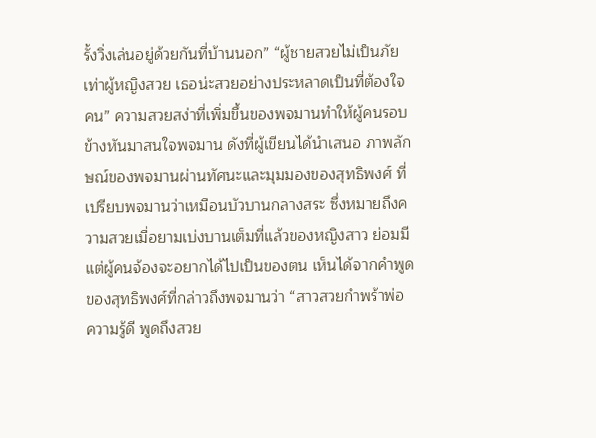รั้งวิ่งเล่นอยู่ด้วยกันที่บ้านนอก” “ผู้ชายสวยไม่เป็นภัยเท่าผู้หญิงสวย เธอน่ะสวยอย่างประหลาดเป็นที่ต้องใจคน” ความสวยสง่าที่เพิ่มขึ้นของพจมานทำให้ผู้คนรอบข้างหันมาสนใจพจมาน ดังที่ผู้เขียนได้นำเสนอ ภาพลักษณ์ของพจมานผ่านทัศนะและมุมมองของสุทธิพงศ์ ที่เปรียบพจมานว่าเหมือนบัวบานกลางสระ ซึ่งหมายถึงความสวยเมื่อยามเบ่งบานเต็มที่แล้วของหญิงสาว ย่อมมีแต่ผู้คนจ้องจะอยากได้ไปเป็นของตน เห็นได้จากคำพูดของสุทธิพงศ์ที่กล่าวถึงพจมานว่า “สาวสวยกำพร้าพ่อ ความรู้ดี พูดถึงสวย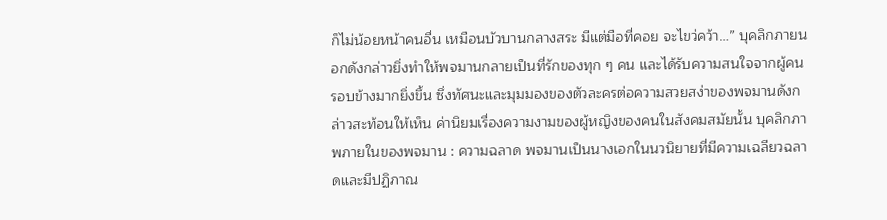ก็ไม่น้อยหน้าคนอื่น เหมือนบัวบานกลางสระ มีแต่มือที่คอย จะไขว่คว้า…” บุคลิกภายนอกดังกล่าวยิ่งทำให้พจมานกลายเป็นที่รักของทุก ๆ คน และได้รับความสนใจจากผู้คน รอบข้างมากยิ่งขึ้น ซึ่งทัศนะและมุมมองของตัวละครต่อความสวยสง่าของพจมานดังกล่าวสะท้อนให้เห็น ค่านิยมเรื่องความงามของผู้หญิงของคนในสังคมสมัยนั้น บุคลิกภาพภายในของพจมาน : ความฉลาด พจมานเป็นนางเอกในนวนิยายที่มีความเฉลียวฉลาดและมีปฏิภาณ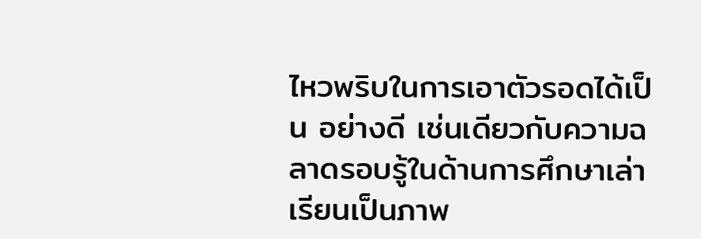ไหวพริบในการเอาตัวรอดได้เป็น อย่างดี เช่นเดียวกับความฉลาดรอบรู้ในด้านการศึกษาเล่าเรียนเป็นภาพ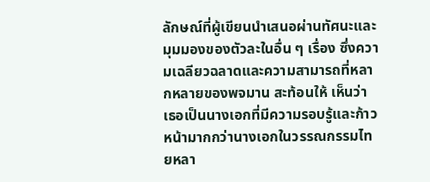ลักษณ์ที่ผู้เขียนนำเสนอผ่านทัศนะและ มุมมองของตัวละในอื่น ๆ เรื่อง ซึ่งความเฉลียวฉลาดและความสามารถที่หลากหลายของพจมาน สะท้อนให้ เห็นว่า เธอเป็นนางเอกที่มีความรอบรู้และก้าวหน้ามากกว่านางเอกในวรรณกรรมไทยหลา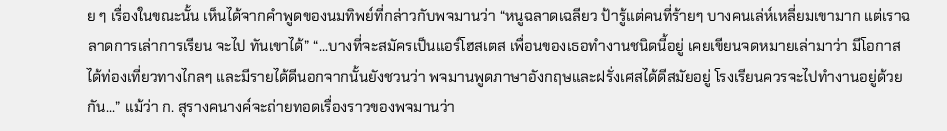ย ๆ เรื่องในขณะนั้น เห็นได้จากคำพูดของนมทิพย์ที่กล่าวกับพจมานว่า “หนูฉลาดเฉลียว ป้ารู้แต่คนที่ร้ายๆ บางคนเล่ห์เหลี่ยมเขามาก แต่เราฉลาดการเล่าการเรียน จะไป ทันเขาได้” “...บางที่จะสมัครเป็นแอร์โฮสเตส เพื่อนของเธอทำงานชนิดนี้อยู่ เคยเขียนจดหมายเล่ามาว่า มีโอกาส ได้ท่องเที่ยวทางไกลๆ และมีรายได้ดีนอกจากนั้นยังชวนว่า พจมานพูดภาษาอังกฤษและฝรั่งเศสได้ดีสมัยอยู่ โรงเรียนควรจะไปทำงานอยู่ด้วยกัน...” แม้ว่า ก. สุรางคนางค์จะถ่ายทอดเรื่องราวของพจมานว่า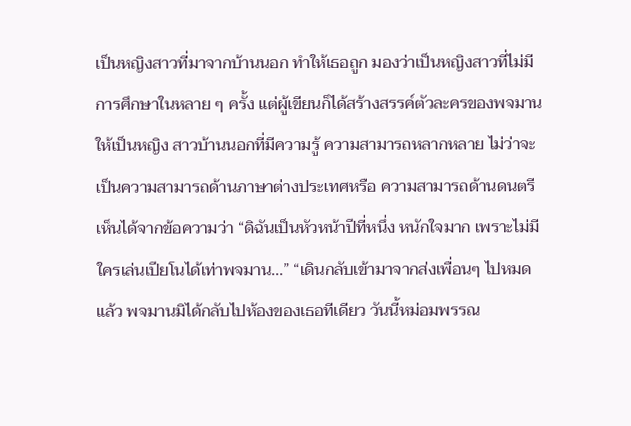เป็นหญิงสาวที่มาจากบ้านนอก ทำให้เธอถูก มองว่าเป็นหญิงสาวที่ไม่มีการศึกษาในหลาย ๆ ครั้ง แต่ผู้เขียนก็ได้สร้างสรรค์ตัวละครของพจมานให้เป็นหญิง สาวบ้านนอกที่มีความรู้ ความสามารถหลากหลาย ไม่ว่าจะเป็นความสามารถด้านภาษาต่างประเทศหรือ ความสามารถด้านดนตรี เห็นได้จากข้อความว่า “ดิฉันเป็นหัวหน้าปีที่หนึ่ง หนักใจมาก เพราะไม่มีใครเล่นเปียโนได้เท่าพจมาน...” “เดินกลับเข้ามาจากส่งเพื่อนๆ ไปหมดแล้ว พจมานมิได้กลับไปห้องของเธอทีเดียว วันนี้หม่อมพรรณ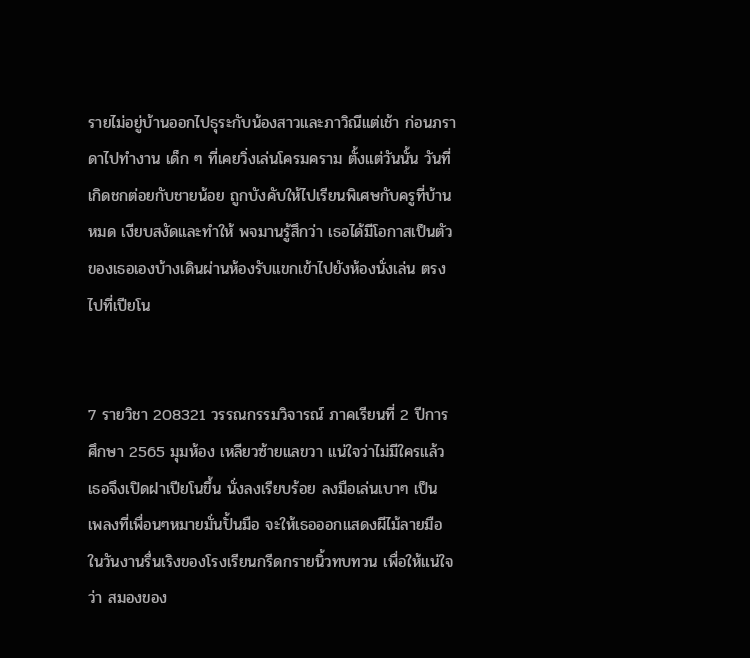รายไม่อยู่บ้านออกไปธุระกับน้องสาวและภาวิณีแต่เช้า ก่อนภราดาไปทำงาน เด็ก ๆ ที่เคยวิ่งเล่นโครมคราม ตั้งแต่วันนั้น วันที่เกิดชกต่อยกับชายน้อย ถูกบังคับให้ไปเรียนพิเศษกับครูที่บ้านหมด เงียบสงัดและทำให้ พจมานรู้สึกว่า เธอได้มีโอกาสเป็นตัวของเธอเองบ้างเดินผ่านห้องรับแขกเข้าไปยังห้องนั่งเล่น ตรงไปที่เปียโน


7 รายวิชา 208321 วรรณกรรมวิจารณ์ ภาคเรียนที่ 2 ปีการศึกษา 2565 มุมห้อง เหลียวซ้ายแลขวา แน่ใจว่าไม่มีใครแล้ว เธอจึงเปิดฝาเปียโนขึ้น นั่งลงเรียบร้อย ลงมือเล่นเบาๆ เป็น เพลงที่เพื่อนๆหมายมั่นปั้นมือ จะให้เธอออกแสดงผีไม้ลายมือในวันงานรื่นเริงของโรงเรียนกรีดกรายนิ้วทบทวน เพื่อให้แน่ใจว่า สมองของ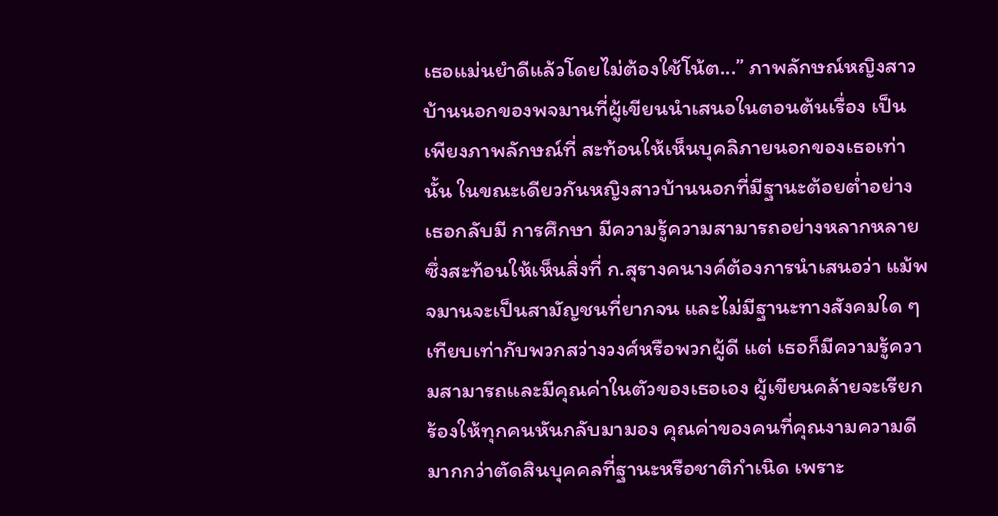เธอแม่นยำดีแล้วโดยไม่ต้องใช้โน้ต...” ภาพลักษณ์หญิงสาวบ้านนอกของพจมานที่ผู้เขียนนำเสนอในตอนต้นเรื่อง เป็นเพียงภาพลักษณ์ที่ สะท้อนให้เห็นบุคลิภายนอกของเธอเท่านั้น ในขณะเดียวกันหญิงสาวบ้านนอกที่มีฐานะต้อยต่ำอย่างเธอกลับมี การศึกษา มีความรู้ความสามารถอย่างหลากหลาย ซึ่งสะท้อนให้เห็นสิ่งที่ ก.สุรางคนางค์ต้องการนำเสนอว่า แม้พจมานจะเป็นสามัญชนที่ยากจน และไม่มีฐานะทางสังคมใด ๆ เทียบเท่ากับพวกสว่างวงศ์หรือพวกผู้ดี แต่ เธอก็มีความรู้ความสามารถและมีคุณค่าในตัวของเธอเอง ผู้เขียนคล้ายจะเรียกร้องให้ทุกคนหันกลับมามอง คุณค่าของคนที่คุณงามความดีมากกว่าตัดสินบุคคลที่ฐานะหรือชาติกำเนิด เพราะ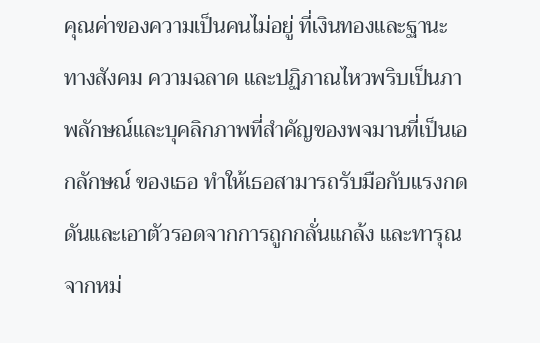คุณค่าของความเป็นคนไม่อยู่ ที่เงินทองและฐานะทางสังคม ความฉลาด และปฏิภาณไหวพริบเป็นภาพลักษณ์และบุคลิกภาพที่สำคัญของพจมานที่เป็นเอกลักษณ์ ของเธอ ทำให้เธอสามารถรับมือกับแรงกดดันและเอาตัวรอดจากการถูกกลั่นแกล้ง และทารุณจากหม่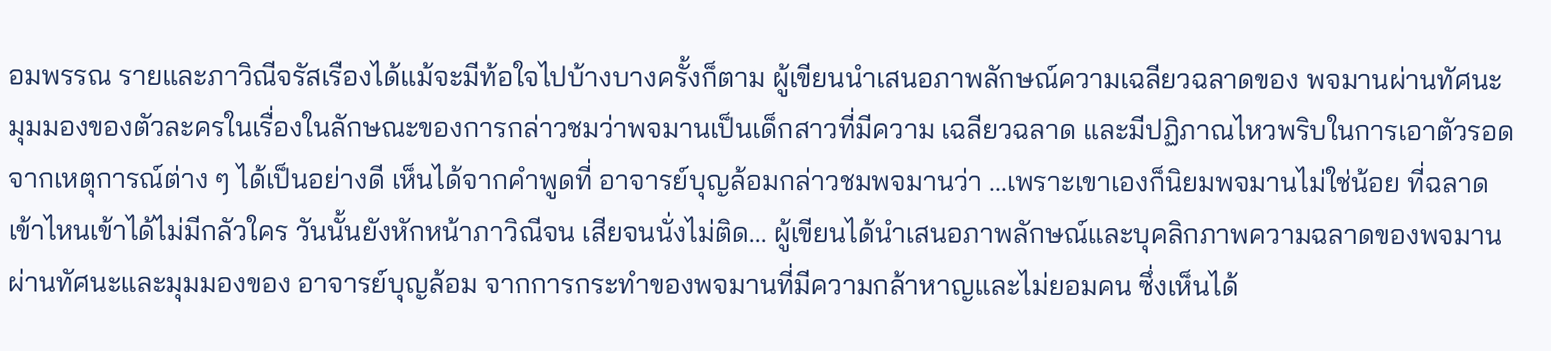อมพรรณ รายและภาวิณีจรัสเรืองได้แม้จะมีท้อใจไปบ้างบางครั้งก็ตาม ผู้เขียนนำเสนอภาพลักษณ์ความเฉลียวฉลาดของ พจมานผ่านทัศนะมุมมองของตัวละครในเรื่องในลักษณะของการกล่าวชมว่าพจมานเป็นเด็กสาวที่มีความ เฉลียวฉลาด และมีปฏิภาณไหวพริบในการเอาตัวรอดจากเหตุการณ์ต่าง ๆ ได้เป็นอย่างดี เห็นได้จากคำพูดที่ อาจารย์บุญล้อมกล่าวชมพจมานว่า ...เพราะเขาเองก็นิยมพจมานไม่ใช่น้อย ที่ฉลาด เข้าไหนเข้าได้ไม่มีกลัวใคร วันนั้นยังหักหน้าภาวิณีจน เสียจนนั่งไม่ติด... ผู้เขียนได้นำเสนอภาพลักษณ์และบุคลิกภาพความฉลาดของพจมานผ่านทัศนะและมุมมองของ อาจารย์บุญล้อม จากการกระทำของพจมานที่มีความกล้าหาญและไม่ยอมคน ซึ่งเห็นได้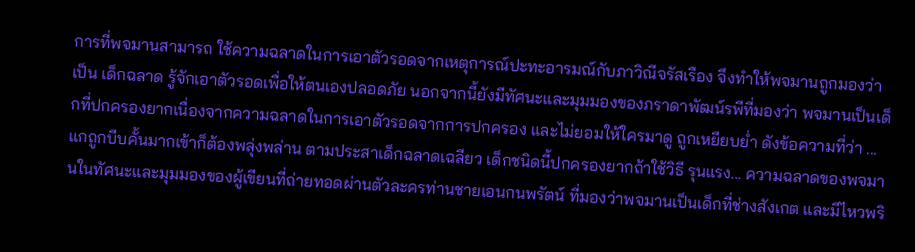การที่พจมานสามารถ ใช้ความฉลาดในการเอาตัวรอดจากเหตุการณ์ปะทะอารมณ์กับภาวิณีจรัสเรือง จึงทำให้พจมานถูกมองว่าเป็น เด็กฉลาด รู้จักเอาตัวรอดเพื่อให้ตนเองปลอดภัย นอกจากนี้ยังมีทัศนะและมุมมองของภราดาพัฒน์รพีที่มองว่า พจมานเป็นเด็กที่ปกครองยากเนื่องจากความฉลาดในการเอาตัวรอดจากการปกครอง และไม่ยอมให้ใครมาดู ถูกเหยียบย่ำ ดังข้อความที่ว่า ...แกถูกบีบคั้นมากเข้าก็ต้องพลุ่งพล่าน ตามประสาเด็กฉลาดเฉลียว เด็กชนิดนี้ปกครองยากถ้าใช้วิธี รุนแรง... ความฉลาดของพจมานในทัศนะและมุมมองของผู้เขียนที่ถ่ายทอดผ่านตัวละครท่านชายเอนกนพรัตน์ ที่มองว่าพจมานเป็นเด็กที่ช่างสังเกต และมีไหวพริ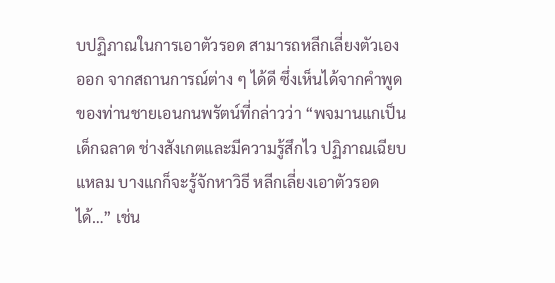บปฏิภาณในการเอาตัวรอด สามารถหลีกเลี่ยงตัวเองออก จากสถานการณ์ต่าง ๆ ได้ดี ซึ่งเห็นได้จากคำพูดของท่านชายเอนกนพรัตน์ที่กล่าวว่า “พจมานแกเป็นเด็กฉลาด ช่างสังเกตและมีความรู้สึกไว ปฏิภาณเฉียบแหลม บางแกก็จะรู้จักหาวิธี หลีกเลี่ยงเอาตัวรอดได้…” เช่น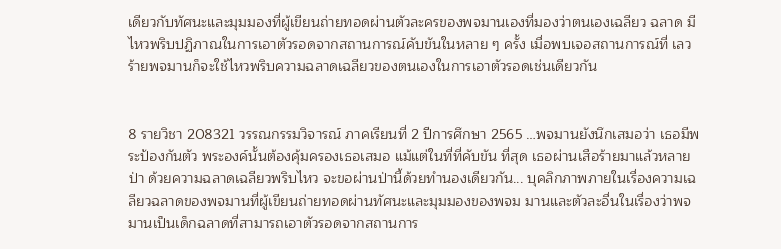เดียวกับทัศนะและมุมมองที่ผู้เขียนถ่ายทอดผ่านตัวละครของพจมานเองที่มองว่าตนเองเฉลียว ฉลาด มีไหวพริบปฏิภาณในการเอาตัวรอดจากสถานการณ์คับขันในหลาย ๆ ครั้ง เมื่อพบเจอสถานการณ์ที่ เลวร้ายพจมานก็จะใช้ไหวพริบความฉลาดเฉลียวของตนเองในการเอาตัวรอดเช่นเดียวกัน


8 รายวิชา 208321 วรรณกรรมวิจารณ์ ภาคเรียนที่ 2 ปีการศึกษา 2565 …พจมานยังนึกเสมอว่า เธอมีพระป้องกันตัว พระองค์นั้นต้องคุ้มครองเธอเสมอ แม้แต่ในที่ที่คับขัน ที่สุด เธอผ่านเสือร้ายมาแล้วหลายป่า ด้วยความฉลาดเฉลียวพริบไหว จะขอผ่านป่านี้ด้วยทำนองเดียวกัน... บุคลิกภาพภายในเรื่องความเฉลียวฉลาดของพจมานที่ผู้เขียนถ่ายทอดผ่านทัศนะและมุมมองของพจม มานและตัวละอื่นในเรื่องว่าพจมานเป็นเด็กฉลาดที่สามารถเอาตัวรอดจากสถานการ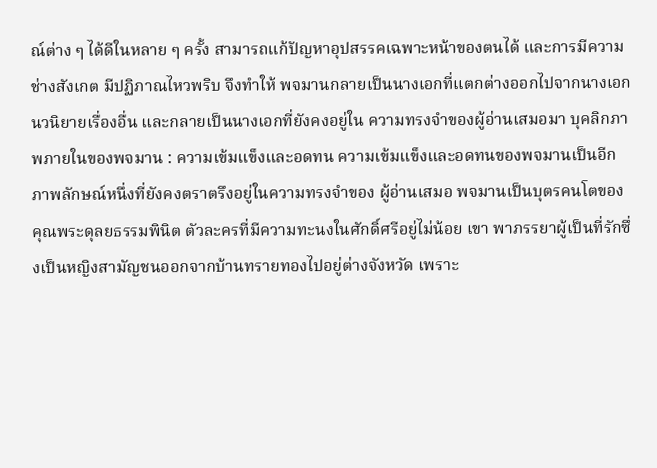ณ์ต่าง ๆ ได้ดีในหลาย ๆ ครั้ง สามารถแก้ปัญหาอุปสรรคเฉพาะหน้าของตนได้ และการมีความช่างสังเกต มีปฏิภาณไหวพริบ จึงทำให้ พจมานกลายเป็นนางเอกที่แตกต่างออกไปจากนางเอกนวนิยายเรื่องอื่น และกลายเป็นนางเอกที่ยังคงอยู่ใน ความทรงจำของผู้อ่านเสมอมา บุคลิกภาพภายในของพจมาน : ความเข้มแข็งและอดทน ความเข้มแข็งและอดทนของพจมานเป็นอีกภาพลักษณ์หนึ่งที่ยังคงตราตรึงอยู่ในความทรงจำของ ผู้อ่านเสมอ พจมานเป็นบุตรคนโตของคุณพระดุลยธรรมพินิต ตัวละครที่มีความทะนงในศักดิ์ศรีอยู่ไม่น้อย เขา พาภรรยาผู้เป็นที่รักซึ่งเป็นหญิงสามัญชนออกจากบ้านทรายทองไปอยู่ต่างจังหวัด เพราะ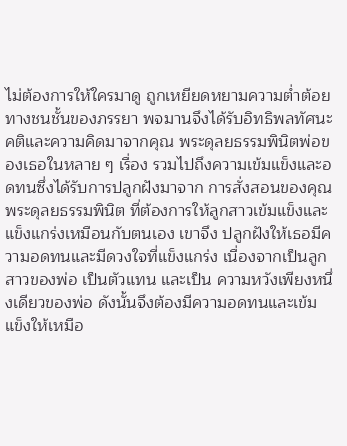ไม่ต้องการให้ใครมาดู ถูกเหยียดหยามความต่ำต้อยทางชนชั้นของภรรยา พจมานจึงได้รับอิทธิพลทัศนะคติและความคิดมาจากคุณ พระดุลยธรรมพินิตพ่อของเธอในหลาย ๆ เรื่อง รวมไปถึงความเข้มแข็งและอดทนซึ่งได้รับการปลูกฝังมาจาก การสั่งสอนของคุณพระดุลยธรรมพินิต ที่ต้องการให้ลูกสาวเข้มแข็งและแข็งแกร่งเหมือนกับตนเอง เขาจึง ปลูกฝังให้เธอมีความอดทนและมีดวงใจที่แข็งแกร่ง เนื่องจากเป็นลูกสาวของพ่อ เป็นตัวแทน และเป็น ความหวังเพียงหนึ่งเดียวของพ่อ ดังนั้นจึงต้องมีความอดทนและเข้มแข็งให้เหมือ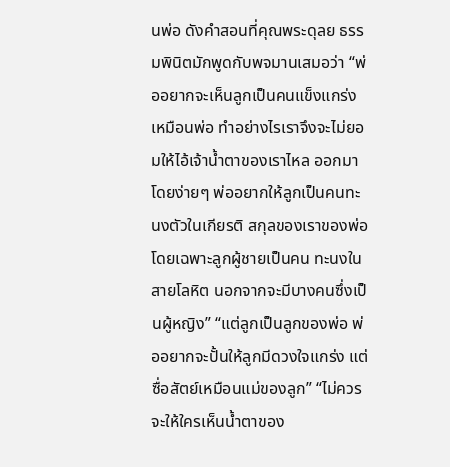นพ่อ ดังคำสอนที่คุณพระดุลย ธรรมพินิตมักพูดกับพจมานเสมอว่า “พ่ออยากจะเห็นลูกเป็นคนแข็งแกร่งเหมือนพ่อ ทำอย่างไรเราจึงจะไม่ยอมให้ไอ้เจ้าน้ำตาของเราไหล ออกมาโดยง่ายๆ พ่ออยากให้ลูกเป็นคนทะนงตัวในเกียรติ สกุลของเราของพ่อ โดยเฉพาะลูกผู้ชายเป็นคน ทะนงในสายโลหิต นอกจากจะมีบางคนซึ่งเป็นผู้หญิง” “แต่ลูกเป็นลูกของพ่อ พ่ออยากจะปั้นให้ลูกมีดวงใจแกร่ง แต่ซื่อสัตย์เหมือนแม่ของลูก” “ไม่ควรจะให้ใครเห็นน้ำตาของ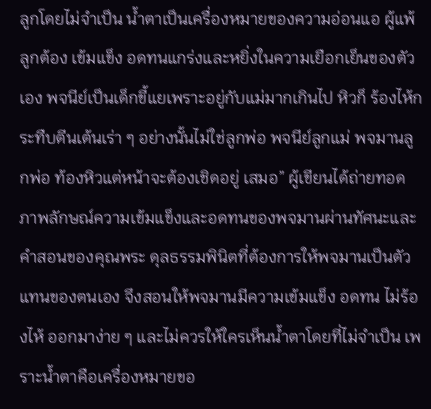ลูกโดยไม่จำเป็น น้ำตาเป็นเครื่องหมายของความอ่อนแอ ผู้แพ้ ลูกต้อง เข้มแข็ง อดทนแกร่งและหยิ่งในความเยือกเย็นของตัวเอง พจนีย์เป็นเด็กขี้แยเพราะอยู่กับแม่มากเกินไป หิวก็ ร้องไห้กระทืบตีนเต้นเร่า ๆ อย่างนั้นไม่ใช่ลูกพ่อ พจนีย์ลูกแม่ พจมานลูกพ่อ ท้องหิวแต่หน้าจะต้องเชิดอยู่ เสมอ” ผู้เขียนได้ถ่ายทอดภาพลักษณ์ความเข้มแข็งและอดทนของพจมานผ่านทัศนะและคำสอนของคุณพระ ดุลธรรมพินิตที่ต้องการให้พจมานเป็นตัวแทนของตนเอง จึงสอนให้พจมานมีความเข้มแข็ง อดทน ไม่ร้องไห้ ออกมาง่าย ๆ และไม่ควรให้ใครเห็นน้ำตาโดยที่ไม่จำเป็น เพราะน้ำตาคือเครื่องหมายขอ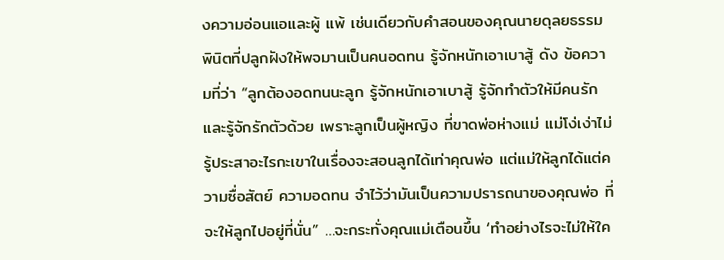งความอ่อนแอและผู้ แพ้ เช่นเดียวกับคำสอนของคุณนายดุลยธรรมพินิตที่ปลูกฝังให้พจมานเป็นคนอดทน รู้จักหนักเอาเบาสู้ ดัง ข้อความที่ว่า “ลูกต้องอดทนนะลูก รู้จักหนักเอาเบาสู้ รู้จักทำตัวให้มีคนรัก และรู้จักรักตัวด้วย เพราะลูกเป็นผู้หญิง ที่ขาดพ่อห่างแม่ แม่โง่เง่าไม่รู้ประสาอะไรกะเขาในเรื่องจะสอนลูกได้เท่าคุณพ่อ แต่แม่ให้ลูกได้แต่ความซื่อสัตย์ ความอดทน จำไว้ว่ามันเป็นความปรารถนาของคุณพ่อ ที่จะให้ลูกไปอยู่ที่นั่น” …จะกระทั่งคุณแม่เตือนขึ้น ‘ทำอย่างไรจะไม่ให้ใค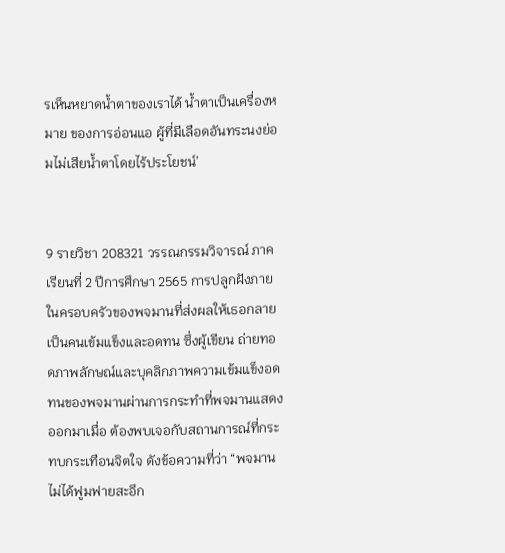รเห็นหยาดน้ำตาของเราได้ น้ำตาเป็นเครื่องหมาย ของการอ่อนแอ ผู้ที่มีเลือดอันทระนงย่อมไม่เสียน้ำตาโดยไร้ประโยชน์’


9 รายวิชา 208321 วรรณกรรมวิจารณ์ ภาคเรียนที่ 2 ปีการศึกษา 2565 การปลูกฝังภายในครอบครัวของพจมานที่ส่งผลให้เธอกลายเป็นคนเข้มแข็งและอดทน ซึ่งผู้เขียน ถ่ายทอดภาพลักษณ์และบุคลิกภาพความเข้มแข็งอดทนของพจมานผ่านการกระทำที่พจมานแสดงออกมาเมื่อ ต้องพบเจอกับสถานการณ์ที่กระทบกระเทือนจิตใจ ดังข้อความที่ว่า “พจมานไม่ได้ฟูมฟายสะอึก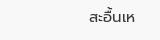สะอื้นเห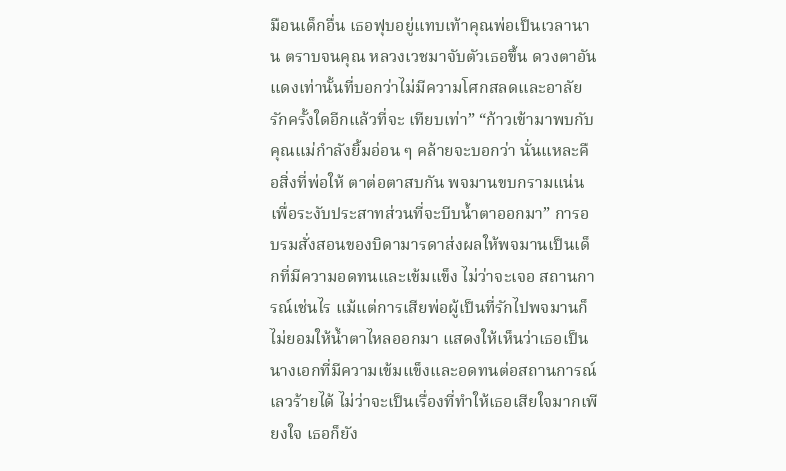มือนเด็กอื่น เธอฟุบอยู่แทบเท้าคุณพ่อเป็นเวลานาน ตราบจนคุณ หลวงเวชมาจับตัวเธอขึ้น ดวงตาอันแดงเท่านั้นที่บอกว่าไม่มีความโศกสลดและอาลัยรักครั้งใดอีกแล้วที่จะ เทียบเท่า” “ก้าวเข้ามาพบกับคุณแม่กำลังยิ้มอ่อน ๆ คล้ายจะบอกว่า นั่นแหละคือสิ่งที่พ่อให้ ตาต่อตาสบกัน พจมานขบกรามแน่น เพื่อระงับประสาทส่วนที่จะบีบน้ำตาออกมา” การอบรมสั่งสอนของบิดามารดาส่งผลให้พจมานเป็นเด็กที่มีความอดทนและเข้มแข็ง ไม่ว่าจะเจอ สถานการณ์เช่นไร แม้แต่การเสียพ่อผู้เป็นที่รักไปพจมานก็ไม่ยอมให้น้ำตาไหลออกมา แสดงให้เห็นว่าเธอเป็น นางเอกที่มีความเข้มแข็งและอดทนต่อสถานการณ์เลวร้ายได้ ไม่ว่าจะเป็นเรื่องที่ทำให้เธอเสียใจมากเพียงใจ เธอก็ยัง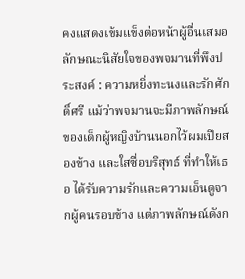คงแสดงเข้มแข็งต่อหน้าผู้อื่นเสมอ ลักษณะนิสัยใจของพจมานที่พึงประสงค์ : ความหยิ่งทะนงและรักศักดิ์ศรี แม้ว่าพจมานจะมีภาพลักษณ์ของเด็กผู้หญิงบ้านนอกไว้ผมเปียสองข้าง และใสซื่อบริสุทธ์ ที่ทำให้เธอ ได้รับความรักและความเอ็นดูจากผู้คนรอบข้าง แต่ภาพลักษณ์ดังก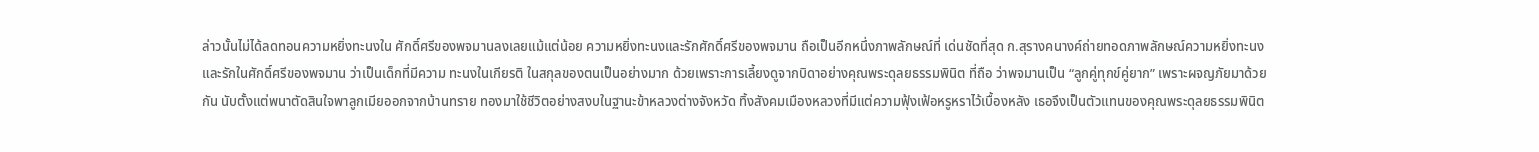ล่าวนั้นไม่ได้ลดทอนความหยิ่งทะนงใน ศักดิ์ศรีของพจมานลงเลยแม้แต่น้อย ความหยิ่งทะนงและรักศักดิ์ศรีของพจมาน ถือเป็นอีกหนึ่งภาพลักษณ์ที่ เด่นชัดที่สุด ก.สุรางคนางค์ถ่ายทอดภาพลักษณ์ความหยิ่งทะนงและรักในศักดิ์ศรีของพจมาน ว่าเป็นเด็กที่มีความ ทะนงในเกียรติ ในสกุลของตนเป็นอย่างมาก ด้วยเพราะการเลี้ยงดูจากบิดาอย่างคุณพระดุลยธรรมพินิต ที่ถือ ว่าพจมานเป็น “ลูกคู่ทุกข์คู่ยาก” เพราะผจญภัยมาด้วยกัน นับตั้งแต่พนาตัดสินใจพาลูกเมียออกจากบ้านทราย ทองมาใช้ชีวิตอย่างสงบในฐานะข้าหลวงต่างจังหวัด ทิ้งสังคมเมืองหลวงที่มีแต่ความฟุ้งเฟ้อหรูหราไว้เบื้องหลัง เธอจึงเป็นตัวแทนของคุณพระดุลยธรรมพินิต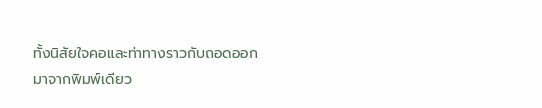ทั้งนิสัยใจคอและท่าทางราวกับถอดออกมาจากพิมพ์เดียว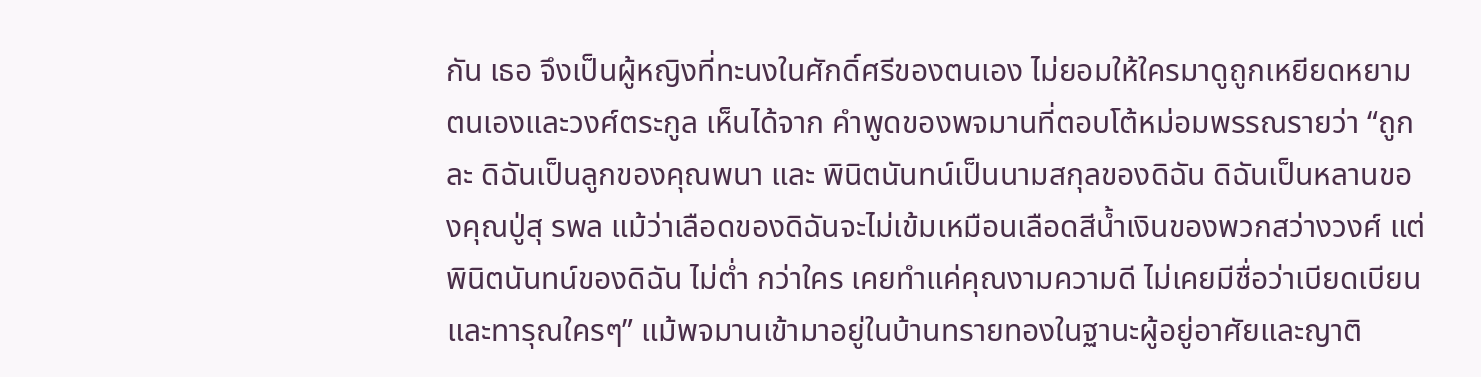กัน เธอ จึงเป็นผู้หญิงที่ทะนงในศักดิ์ศรีของตนเอง ไม่ยอมให้ใครมาดูถูกเหยียดหยามตนเองและวงศ์ตระกูล เห็นได้จาก คำพูดของพจมานที่ตอบโต้หม่อมพรรณรายว่า “ถูกละ ดิฉันเป็นลูกของคุณพนา และ พินิตนันทน์เป็นนามสกุลของดิฉัน ดิฉันเป็นหลานของคุณปู่สุ รพล แม้ว่าเลือดของดิฉันจะไม่เข้มเหมือนเลือดสีน้ำเงินของพวกสว่างวงศ์ แต่พินิตนันทน์ของดิฉัน ไม่ต่ำ กว่าใคร เคยทำแค่คุณงามความดี ไม่เคยมีชื่อว่าเบียดเบียน และทารุณใครๆ” แม้พจมานเข้ามาอยู่ในบ้านทรายทองในฐานะผู้อยู่อาศัยและญาติ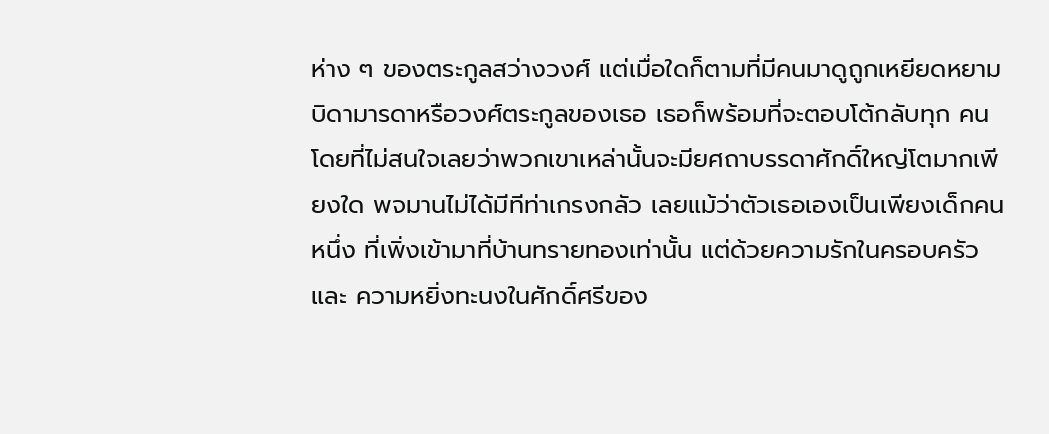ห่าง ๆ ของตระกูลสว่างวงศ์ แต่เมื่อใดก็ตามที่มีคนมาดูถูกเหยียดหยามบิดามารดาหรือวงศ์ตระกูลของเธอ เธอก็พร้อมที่จะตอบโต้กลับทุก คนโดยที่ไม่สนใจเลยว่าพวกเขาเหล่านั้นจะมียศถาบรรดาศักดิ์ใหญ่โตมากเพียงใด พจมานไม่ได้มีทีท่าเกรงกลัว เลยแม้ว่าตัวเธอเองเป็นเพียงเด็กคนหนึ่ง ที่เพิ่งเข้ามาที่บ้านทรายทองเท่านั้น แต่ด้วยความรักในครอบครัวและ ความหยิ่งทะนงในศักดิ์ศรีของ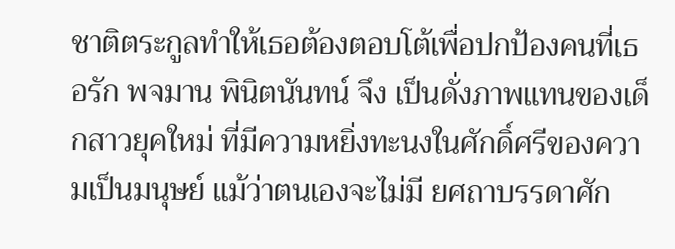ชาติตระกูลทำให้เธอต้องตอบโต้เพื่อปกป้องคนที่เธอรัก พจมาน พินิตนันทน์ จึง เป็นดั่งภาพแทนของเด็กสาวยุคใหม่ ที่มีความหยิ่งทะนงในศักดิ์ศรีของความเป็นมนุษย์ แม้ว่าตนเองจะไม่มี ยศถาบรรดาศัก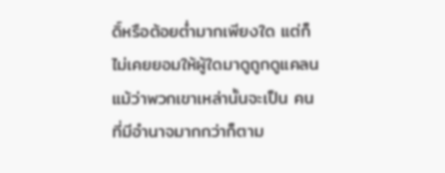ดิ์หรือต้อยต่ำมากเพียงใด แต่ก็ไม่เคยยอมให้ผู้ใดมาดูถูกดูแคลนแม้ว่าพวกเขาเหล่านั้นจะเป็น คนที่มีอำนาจมากกว่าก็ตาม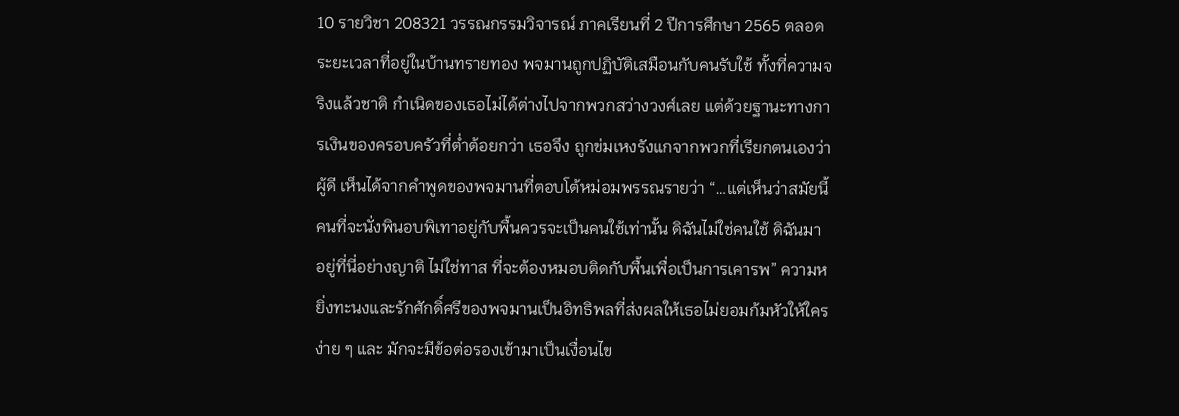10 รายวิชา 208321 วรรณกรรมวิจารณ์ ภาคเรียนที่ 2 ปีการศึกษา 2565 ตลอดระยะเวลาที่อยู่ในบ้านทรายทอง พจมานถูกปฏิบัติเสมือนกับคนรับใช้ ทั้งที่ความจริงแล้วชาติ กำเนิดของเธอไม่ได้ต่างไปจากพวกสว่างวงศ์เลย แต่ด้วยฐานะทางการเงินของครอบครัวที่ต่ำต้อยกว่า เธอจึง ถูกข่มเหงรังแกจากพวกที่เรียกตนเองว่าผู้ดี เห็นได้จากคำพูดของพจมานที่ตอบโต้หม่อมพรรณรายว่า “…แต่เห็นว่าสมัยนี้คนที่จะนั่งพินอบพิเทาอยู่กับพื้นควรจะเป็นคนใช้เท่านั้น ดิฉันไม่ใช่คนใช้ ดิฉันมา อยู่ที่นี่อย่างญาติ ไม่ใช่ทาส ที่จะต้องหมอบติดกับพื้นเพื่อเป็นการเคารพ” ความหยิ่งทะนงและรักศักดิ์ศรีของพจมานเป็นอิทธิพลที่ส่งผลให้เธอไม่ยอมก้มหัวให้ใครง่าย ๆ และ มักจะมีข้อต่อรองเข้ามาเป็นเงื่อนไข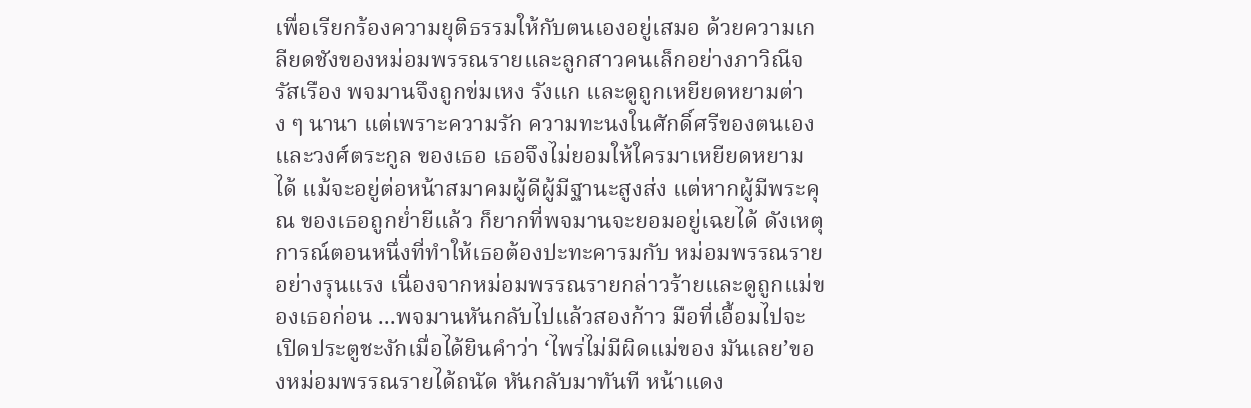เพื่อเรียกร้องความยุติธรรมให้กับตนเองอยู่เสมอ ด้วยความเกลียดชังของหม่อมพรรณรายและลูกสาวคนเล็กอย่างภาวิณีจรัสเรือง พจมานจึงถูกข่มเหง รังแก และดูถูกเหยียดหยามต่าง ๆ นานา แต่เพราะความรัก ความทะนงในศักดิ์ศรีของตนเองและวงศ์ตระกูล ของเธอ เธอจึงไม่ยอมให้ใครมาเหยียดหยามได้ แม้จะอยู่ต่อหน้าสมาคมผู้ดีผู้มีฐานะสูงส่ง แต่หากผู้มีพระคุณ ของเธอถูกย่ำยีแล้ว ก็ยากที่พจมานจะยอมอยู่เฉยได้ ดังเหตุการณ์ตอนหนึ่งที่ทำให้เธอต้องปะทะคารมกับ หม่อมพรรณรายอย่างรุนแรง เนื่องจากหม่อมพรรณรายกล่าวร้ายและดูถูกแม่ของเธอก่อน ...พจมานหันกลับไปแล้วสองก้าว มือที่เอื้อมไปจะเปิดประตูชะงักเมื่อได้ยินคำว่า ‘ไพร่ไม่มีผิดแม่ของ มันเลย’ของหม่อมพรรณรายได้ถนัด หันกลับมาทันที หน้าแดง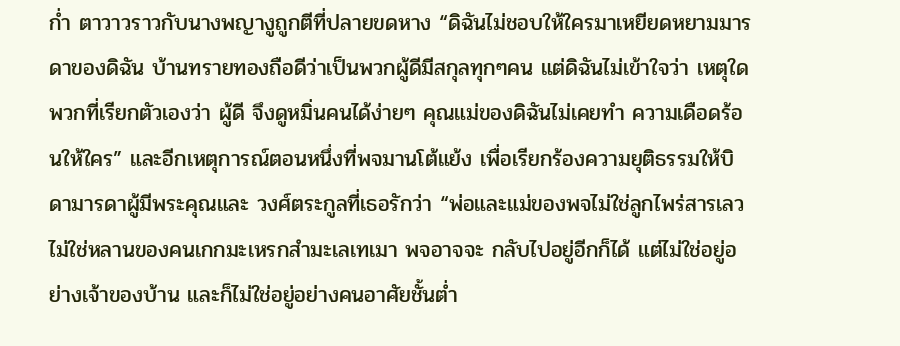ก่ำ ตาวาวราวกับนางพญางูถูกตีที่ปลายขดหาง “ดิฉันไม่ชอบให้ใครมาเหยียดหยามมารดาของดิฉัน บ้านทรายทองถือดีว่าเป็นพวกผู้ดีมีสกุลทุกๆคน แต่ดิฉันไม่เข้าใจว่า เหตุใดพวกที่เรียกตัวเองว่า ผู้ดี จึงดูหมิ่นคนได้ง่ายๆ คุณแม่ของดิฉันไม่เคยทำ ความเดือดร้อนให้ใคร” และอีกเหตุการณ์ตอนหนึ่งที่พจมานโต้แย้ง เพื่อเรียกร้องความยุติธรรมให้บิดามารดาผู้มีพระคุณและ วงศ์ตระกูลที่เธอรักว่า “พ่อและแม่ของพจไม่ใช่ลูกไพร่สารเลว ไม่ใช่หลานของคนเกกมะเหรกสำมะเลเทเมา พจอาจจะ กลับไปอยู่อีกก็ได้ แต่ไม่ใช่อยู่อย่างเจ้าของบ้าน และก็ไม่ใช่อยู่อย่างคนอาศัยชั้นต่ำ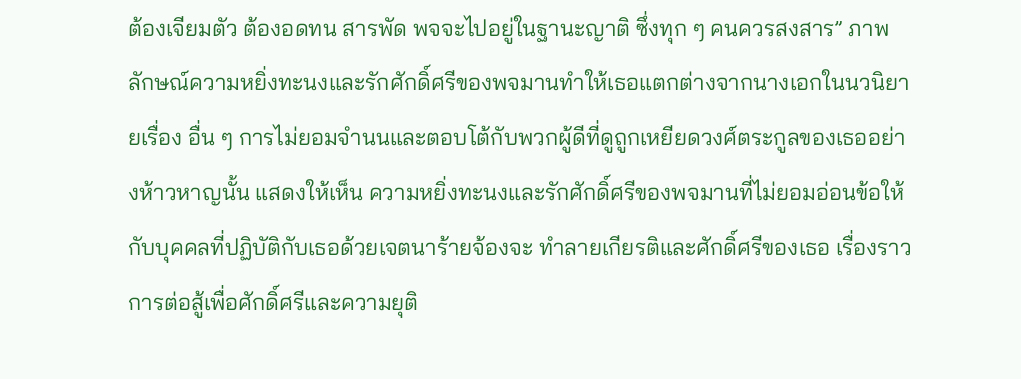ต้องเจียมตัว ต้องอดทน สารพัด พจจะไปอยู่ในฐานะญาติ ซึ่งทุก ๆ คนควรสงสาร” ภาพลักษณ์ความหยิ่งทะนงและรักศักดิ์ศรีของพจมานทำให้เธอแตกต่างจากนางเอกในนวนิยายเรื่อง อื่น ๆ การไม่ยอมจำนนและตอบโต้กับพวกผู้ดีที่ดูถูกเหยียดวงศ์ตระกูลของเธออย่างห้าวหาญนั้น แสดงให้เห็น ความหยิ่งทะนงและรักศักดิ์ศรีของพจมานที่ไม่ยอมอ่อนข้อให้กับบุคคลที่ปฏิบัติกับเธอด้วยเจตนาร้ายจ้องจะ ทำลายเกียรติและศักดิ์ศรีของเธอ เรื่องราวการต่อสู้เพื่อศักดิ์ศรีและความยุติ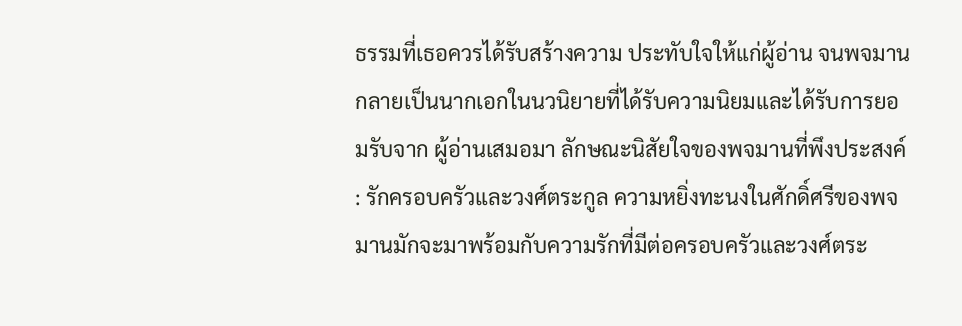ธรรมที่เธอควรได้รับสร้างความ ประทับใจให้แก่ผู้อ่าน จนพจมานกลายเป็นนากเอกในนวนิยายที่ได้รับความนิยมและได้รับการยอมรับจาก ผู้อ่านเสมอมา ลักษณะนิสัยใจของพจมานที่พึงประสงค์ : รักครอบครัวและวงศ์ตระกูล ความหยิ่งทะนงในศักดิ์ศรีของพจมานมักจะมาพร้อมกับความรักที่มีต่อครอบครัวและวงศ์ตระ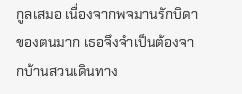กูลเสมอ เนื่องจากพจมานรักบิดาของตนมาก เธอจึงจำเป็นต้องจากบ้านสวนเดินทาง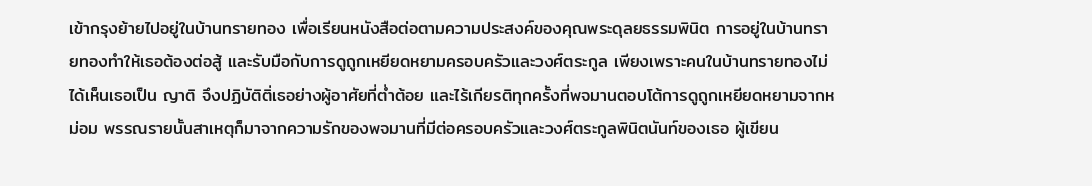เข้ากรุงย้ายไปอยู่ในบ้านทรายทอง เพื่อเรียนหนังสือต่อตามความประสงค์ของคุณพระดุลยธรรมพินิต การอยู่ในบ้านทรายทองทำให้เธอต้องต่อสู้ และรับมือกับการดูถูกเหยียดหยามครอบครัวและวงศ์ตระกูล เพียงเพราะคนในบ้านทรายทองไม่ได้เห็นเธอเป็น ญาติ จึงปฏิบัติติ่เธอย่างผู้อาศัยที่ต่ำต้อย และไร้เกียรติทุกครั้งที่พจมานตอบโต้การดูถูกเหยียดหยามจากหม่อม พรรณรายนั้นสาเหตุก็มาจากความรักของพจมานที่มีต่อครอบครัวและวงศ์ตระกูลพินิตนันท์ของเธอ ผู้เขียน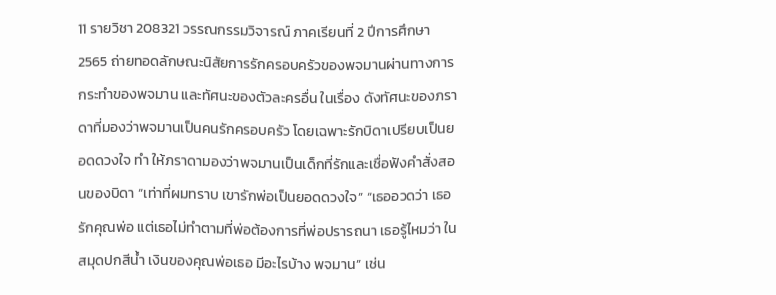11 รายวิชา 208321 วรรณกรรมวิจารณ์ ภาคเรียนที่ 2 ปีการศึกษา 2565 ถ่ายทอดลักษณะนิสัยการรักครอบครัวของพจมานผ่านทางการกระทำของพจมาน และทัศนะของตัวละครอื่น ในเรื่อง ดังทัศนะของภราดาที่มองว่าพจมานเป็นคนรักครอบครัว โดยเฉพาะรักบิดาเปรียบเป็นยอดดวงใจ ทำ ให้ภราดามองว่าพจมานเป็นเด็กที่รักและเชื่อฟังคำสั่งสอนของบิดา “เท่าที่ผมทราบ เขารักพ่อเป็นยอดดวงใจ” “เธออวดว่า เธอรักคุณพ่อ แต่เธอไม่ทำตามที่พ่อต้องการที่พ่อปรารถนา เธอรู้ไหมว่า ในสมุดปกสีน้ำ เงินของคุณพ่อเธอ มีอะไรบ้าง พจมาน” เช่น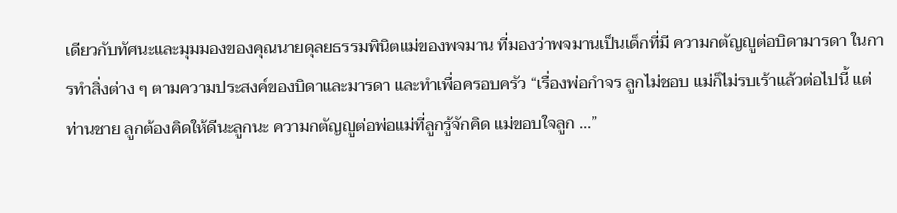เดียวกับทัศนะและมุมมองของคุณนายดุลยธรรมพินิตแม่ของพจมาน ที่มองว่าพจมานเป็นเด็กที่มี ความกตัญญูต่อบิดามารดา ในการทำสิ่งต่าง ๆ ตามความประสงค์ของบิดาและมารดา และทำเพื่อครอบครัว “เรื่องพ่อกำจร ลูกไม่ชอบ แม่ก็ไม่รบเร้าแล้วต่อไปนี้ แต่ท่านชาย ลูกต้องคิดให้ดีนะลูกนะ ความกตัญญูต่อพ่อแม่ที่ลูกรู้จักคิด แม่ขอบใจลูก ...”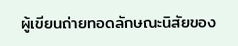ผู้เขียนถ่ายทอดลักษณะนิสัยของ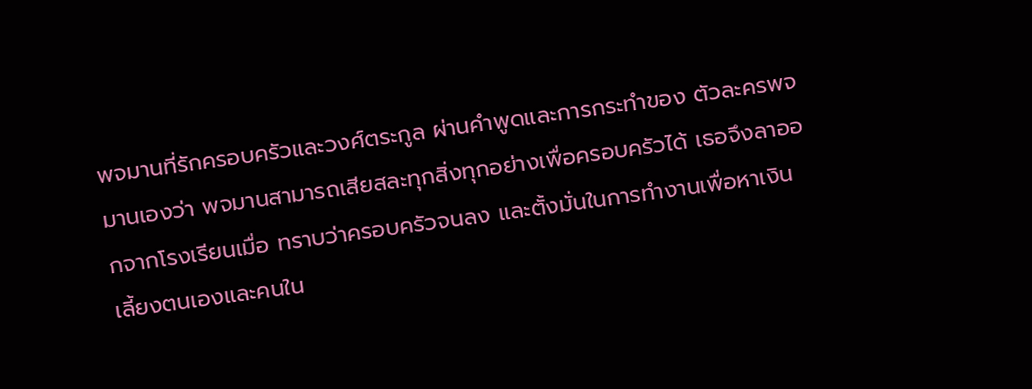พจมานที่รักครอบครัวและวงศ์ตระกูล ผ่านคำพูดและการกระทำของ ตัวละครพจมานเองว่า พจมานสามารถเสียสละทุกสิ่งทุกอย่างเพื่อครอบครัวได้ เธอจึงลาออกจากโรงเรียนเมื่อ ทราบว่าครอบครัวจนลง และตั้งมั่นในการทำงานเพื่อหาเงินเลี้ยงตนเองและคนใน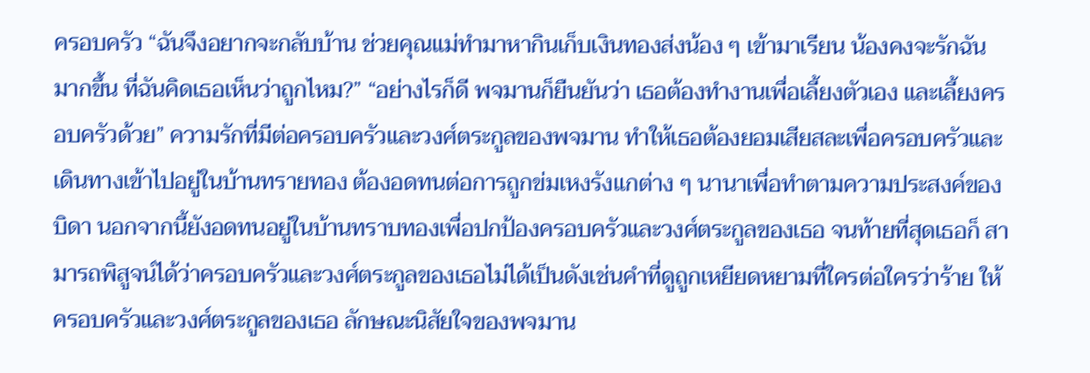ครอบครัว “ฉันจึงอยากจะกลับบ้าน ช่วยคุณแม่ทำมาหากินเก็บเงินทองส่งน้อง ๆ เข้ามาเรียน น้องคงจะรักฉัน มากขึ้น ที่ฉันคิดเธอเห็นว่าถูกไหม?” “อย่างไรก็ดี พจมานก็ยืนยันว่า เธอต้องทำงานเพื่อเลี้ยงตัวเอง และเลี้ยงครอบครัวด้วย” ความรักที่มีต่อครอบครัวและวงศ์ตระกูลของพจมาน ทำให้เธอต้องยอมเสียสละเพื่อครอบครัวและ เดินทางเข้าไปอยู่ในบ้านทรายทอง ต้องอดทนต่อการถูกข่มเหงรังแกต่าง ๆ นานาเพื่อทำตามความประสงค์ของ บิดา นอกจากนี้ยังอดทนอยู่ในบ้านทราบทองเพื่อปกป้องครอบครัวและวงศ์ตระกูลของเธอ จนท้ายที่สุดเธอก็ สามารถพิสูจน์ได้ว่าครอบครัวและวงศ์ตระกูลของเธอไม่ได้เป็นดังเช่นคำที่ดูถูกเหยียดหยามที่ใครต่อใครว่าร้าย ให้ครอบครัวและวงศ์ตระกูลของเธอ ลักษณะนิสัยใจของพจมาน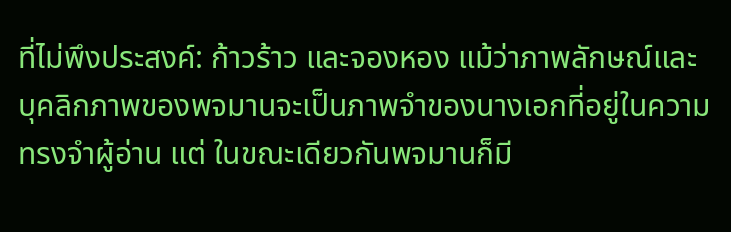ที่ไม่พึงประสงค์: ก้าวร้าว และจองหอง แม้ว่าภาพลักษณ์และบุคลิกภาพของพจมานจะเป็นภาพจำของนางเอกที่อยู่ในความทรงจำผู้อ่าน แต่ ในขณะเดียวกันพจมานก็มี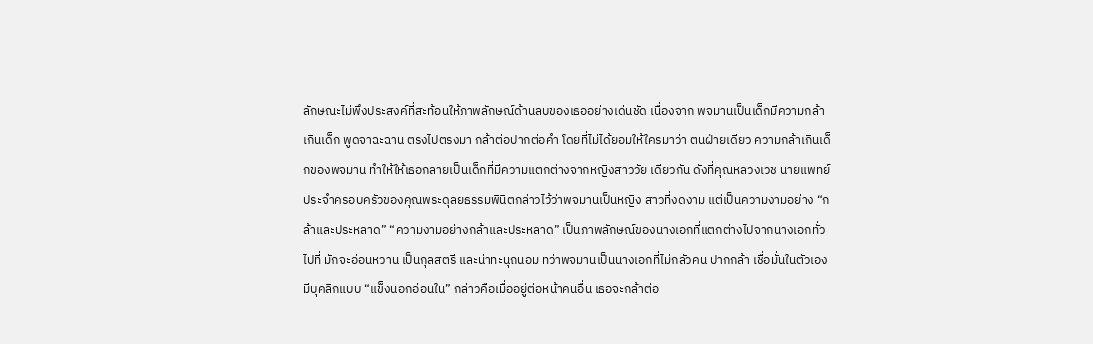ลักษณะไม่พึงประสงค์ที่สะท้อนให้ภาพลักษณ์ด้านลบของเธออย่างเด่นชัด เนื่องจาก พจมานเป็นเด็กมีความกล้าเกินเด็ก พูดจาฉะฉาน ตรงไปตรงมา กล้าต่อปากต่อคำ โดยที่ไม่ได้ยอมให้ใครมาว่า ตนฝ่ายเดียว ความกล้าเกินเด็กของพจมาน ทำให้ให้เธอกลายเป็นเด็กที่มีความแตกต่างจากหญิงสาววัย เดียวกัน ดังที่คุณหลวงเวช นายแพทย์ประจำครอบครัวของคุณพระดุลยธรรมพินิตกล่าวไว้ว่าพจมานเป็นหญิง สาวที่งดงาม แต่เป็นความงามอย่าง “กล้าและประหลาด” “ความงามอย่างกล้าและประหลาด” เป็นภาพลักษณ์ของนางเอกที่แตกต่างไปจากนางเอกทั่วไปที่ มักจะอ่อนหวาน เป็นกุลสตรี และน่าทะนุถนอม ทว่าพจมานเป็นนางเอกที่ไม่กลัวคน ปากกล้า เชื่อมั่นในตัวเอง มีบุคลิกแบบ “แข็งนอกอ่อนใน” กล่าวคือเมื่ออยู่ต่อหน้าคนอื่น เธอจะกล้าต่อ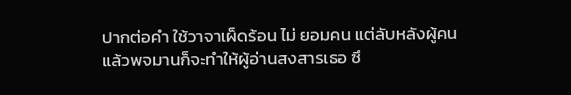ปากต่อคำ ใช้วาจาเผ็ดร้อน ไม่ ยอมคน แต่ลับหลังผู้คนแล้วพจมานก็จะทำให้ผู้อ่านสงสารเธอ ซึ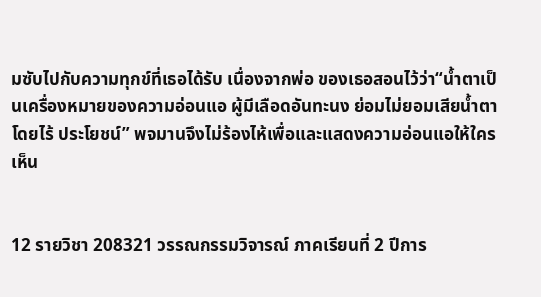มซับไปกับความทุกข์ที่เธอได้รับ เนื่องจากพ่อ ของเธอสอนไว้ว่า“น้ำตาเป็นเครื่องหมายของความอ่อนแอ ผู้มีเลือดอันทะนง ย่อมไม่ยอมเสียน้ำตาโดยไร้ ประโยชน์” พจมานจึงไม่ร้องไห้เพื่อและแสดงความอ่อนแอให้ใครเห็น


12 รายวิชา 208321 วรรณกรรมวิจารณ์ ภาคเรียนที่ 2 ปีการ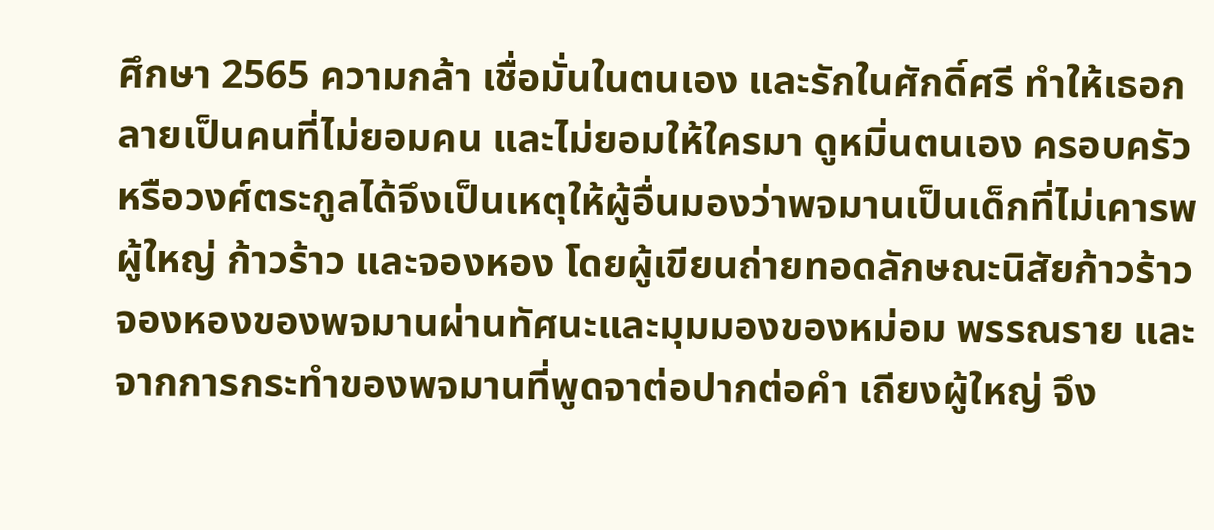ศึกษา 2565 ความกล้า เชื่อมั่นในตนเอง และรักในศักดิ์ศรี ทำให้เธอกลายเป็นคนที่ไม่ยอมคน และไม่ยอมให้ใครมา ดูหมิ่นตนเอง ครอบครัว หรือวงศ์ตระกูลได้จึงเป็นเหตุให้ผู้อื่นมองว่าพจมานเป็นเด็กที่ไม่เคารพผู้ใหญ่ ก้าวร้าว และจองหอง โดยผู้เขียนถ่ายทอดลักษณะนิสัยก้าวร้าว จองหองของพจมานผ่านทัศนะและมุมมองของหม่อม พรรณราย และจากการกระทำของพจมานที่พูดจาต่อปากต่อคำ เถียงผู้ใหญ่ จึง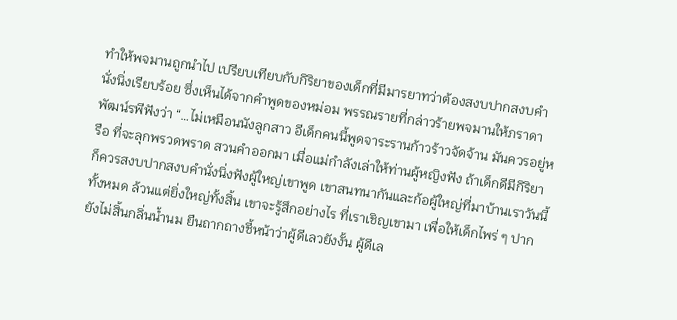ทำให้พจมานถูกนำไป เปรียบเทียบกับกิริยาของเด็กที่มีมารยาทว่าต้องสงบปากสงบคำ นั่งนิ่งเรียบร้อย ซึ่งเห็นได้จากคำพูดของหม่อม พรรณรายที่กล่าวร้ายพจมานให้ภราดาพัฒน์รพีฟังว่า “…ไม่เหมือนนังลูกสาว อีเด็กคนนี้พูดจาระรานก้าวร้าวจัดจ้าน มันควรอยู่หรือ ที่จะลุกพรวดพราด สวนคำออกมา เมื่อแม่กำลังเล่าให้ท่านผู้หญิงฟัง ถ้าเด็กดีมีกิริยา ก็ควรสงบปากสงบคำนั่งนิ่งฟังผู้ใหญ่เขาพูด เขาสนทนากันและก้อผู้ใหญ่ที่มาบ้านเราวันนี้ทั้งหมด ล้วนแต่ยิ่งใหญ่ทั้งสิ้น เขาจะรู้สึกอย่างไร ที่เราเชิญเขามา เพื่อให้เด็กไพร่ ๆ ปากยังไม่สิ้นกลิ่นน้ำนม ยืนถากถางชี้หน้าว่าผู้ดีเลวยังงั้น ผู้ดีเล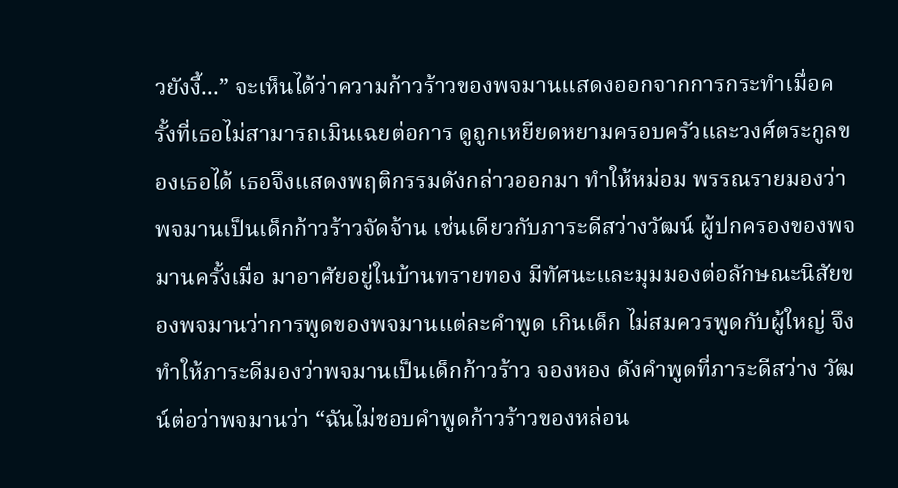วยังงี้...” จะเห็นได้ว่าความก้าวร้าวของพจมานแสดงออกจากการกระทำเมื่อครั้งที่เธอไม่สามารถเมินเฉยต่อการ ดูถูกเหยียดหยามครอบครัวและวงศ์ตระกูลของเธอได้ เธอจึงแสดงพฤติกรรมดังกล่าวออกมา ทำให้หม่อม พรรณรายมองว่าพจมานเป็นเด็กก้าวร้าวจัดจ้าน เช่นเดียวกับภาระดีสว่างวัฒน์ ผู้ปกครองของพจมานครั้งเมื่อ มาอาศัยอยู่ในบ้านทรายทอง มีทัศนะและมุมมองต่อลักษณะนิสัยของพจมานว่าการพูดของพจมานแต่ละคำพูด เกินเด็ก ไม่สมควรพูดกับผู้ใหญ่ จึงทำให้ภาระดีมองว่าพจมานเป็นเด็กก้าวร้าว จองหอง ดังคำพูดที่ภาระดีสว่าง วัฒน์ต่อว่าพจมานว่า “ฉันไม่ชอบคำพูดก้าวร้าวของหล่อน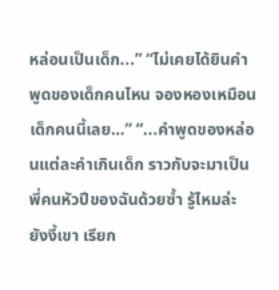หล่อนเป็นเด็ก...” “ไม่เคยได้ยินคำพูดของเด็กคนไหน จองหองเหมือนเด็กคนนี้เลย…” “...คำพูดของหล่อนแต่ละคำเกินเด็ก ราวกับจะมาเป็นพี่คนหัวปีของฉันด้วยซ้ำ รู้ไหมล่ะ ยังงี้เขา เรียก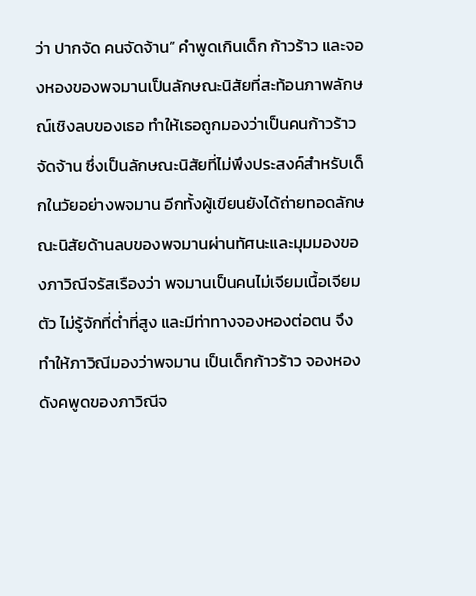ว่า ปากจัด คนจัดจ้าน” คำพูดเกินเด็ก ก้าวร้าว และจองหองของพจมานเป็นลักษณะนิสัยที่สะท้อนภาพลักษณ์เชิงลบของเธอ ทำให้เธอถูกมองว่าเป็นคนก้าวร้าวจัดจ้าน ซึ่งเป็นลักษณะนิสัยที่ไม่พึงประสงค์สำหรับเด็กในวัยอย่างพจมาน อีกทั้งผู้เขียนยังได้ถ่ายทอดลักษณะนิสัยด้านลบของพจมานผ่านทัศนะและมุมมองของภาวิณีจรัสเรืองว่า พจมานเป็นคนไม่เจียมเนื้อเจียมตัว ไม่รู้จักที่ต่ำที่สูง และมีท่าทางจองหองต่อตน จึงทำให้ภาวิณีมองว่าพจมาน เป็นเด็กก้าวร้าว จองหอง ดังคพูดของภาวิณีจ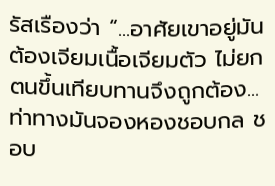รัสเรืองว่า “...อาศัยเขาอยู่มันต้องเจียมเนื้อเจียมตัว ไม่ยกตนขึ้นเทียบทานจึงถูกต้อง...ท่าทางมันจองหองชอบกล ชอบ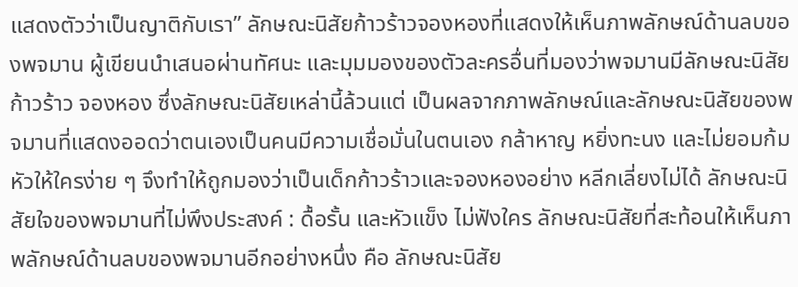แสดงตัวว่าเป็นญาติกับเรา” ลักษณะนิสัยก้าวร้าวจองหองที่แสดงให้เห็นภาพลักษณ์ด้านลบของพจมาน ผู้เขียนนำเสนอผ่านทัศนะ และมุมมองของตัวละครอื่นที่มองว่าพจมานมีลักษณะนิสัย ก้าวร้าว จองหอง ซึ่งลักษณะนิสัยเหล่านี้ล้วนแต่ เป็นผลจากภาพลักษณ์และลักษณะนิสัยของพจมานที่แสดงออดว่าตนเองเป็นคนมีความเชื่อมั่นในตนเอง กล้าหาญ หยิ่งทะนง และไม่ยอมก้มหัวให้ใครง่าย ๆ จึงทำให้ถูกมองว่าเป็นเด็กก้าวร้าวและจองหองอย่าง หลีกเลี่ยงไม่ได้ ลักษณะนิสัยใจของพจมานที่ไม่พึงประสงค์ : ดื้อรั้น และหัวแข็ง ไม่ฟังใคร ลักษณะนิสัยที่สะท้อนให้เห็นภาพลักษณ์ด้านลบของพจมานอีกอย่างหนึ่ง คือ ลักษณะนิสัย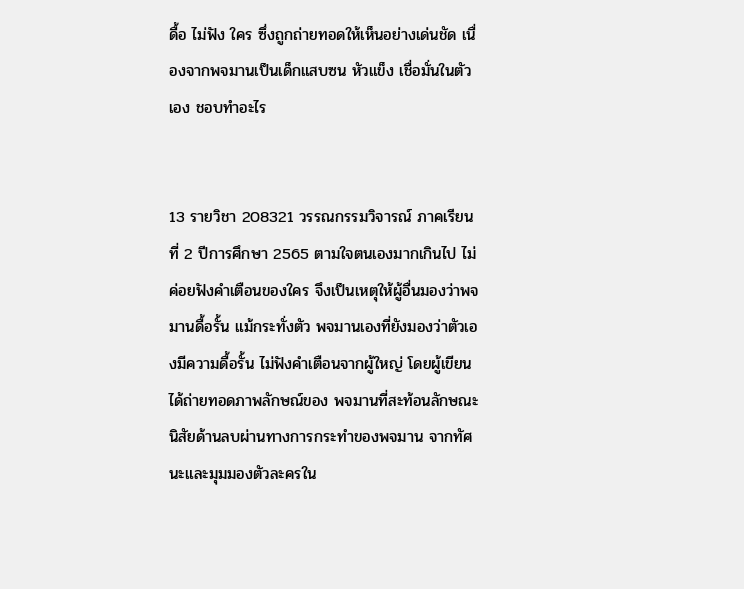ดื้อ ไม่ฟัง ใคร ซึ่งถูกถ่ายทอดให้เห็นอย่างเด่นชัด เนื่องจากพจมานเป็นเด็กแสบซน หัวแข็ง เชื่อมั่นในตัวเอง ชอบทำอะไร


13 รายวิชา 208321 วรรณกรรมวิจารณ์ ภาคเรียนที่ 2 ปีการศึกษา 2565 ตามใจตนเองมากเกินไป ไม่ค่อยฟังคำเตือนของใคร จึงเป็นเหตุให้ผู้อื่นมองว่าพจมานดื้อรั้น แม้กระทั่งตัว พจมานเองที่ยังมองว่าตัวเองมีความดื้อรั้น ไม่ฟังคำเตือนจากผู้ใหญ่ โดยผู้เขียนได้ถ่ายทอดภาพลักษณ์ของ พจมานที่สะท้อนลักษณะนิสัยด้านลบผ่านทางการกระทำของพจมาน จากทัศนะและมุมมองตัวละครใน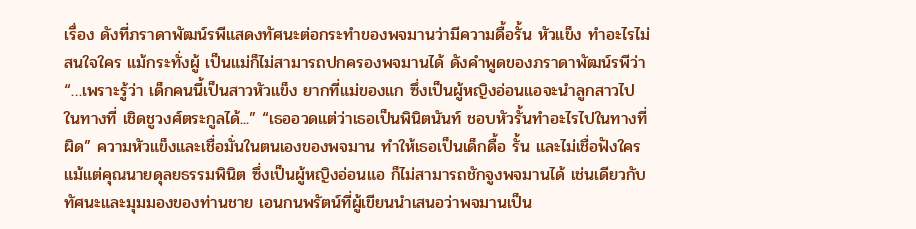เรื่อง ดังที่ภราดาพัฒน์รพีแสดงทัศนะต่อกระทำของพจมานว่ามีความดื้อรั้น หัวแข็ง ทำอะไรไม่สนใจใคร แม้กระทั่งผู้ เป็นแม่ก็ไม่สามารถปกครองพจมานได้ ดังคำพูดของภราดาพัฒน์รพีว่า “…เพราะรู้ว่า เด็กคนนี้เป็นสาวหัวแข็ง ยากที่แม่ของแก ซึ่งเป็นผู้หญิงอ่อนแอจะนำลูกสาวไปในทางที่ เชิดชูวงศ์ตระกูลได้...” “เธออวดแต่ว่าเธอเป็นพินิตนันท์ ชอบหัวรั้นทำอะไรไปในทางที่ผิด” ความหัวแข็งและเชื่อมั่นในตนเองของพจมาน ทำให้เธอเป็นเด็กดื้อ รั้น และไม่เชื่อฟังใคร แม้แต่คุณนายดุลยธรรมพินิต ซึ่งเป็นผู้หญิงอ่อนแอ ก็ไม่สามารถชักจูงพจมานได้ เช่นเดียวกับทัศนะและมุมมองของท่านชาย เอนกนพรัตน์ที่ผู้เขียนนำเสนอว่าพจมานเป็น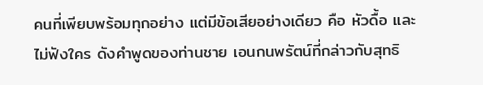คนที่เพียบพร้อมทุกอย่าง แต่มีข้อเสียอย่างเดียว คือ หัวดื้อ และไม่ฟังใคร ดังคำพูดของท่านชาย เอนกนพรัตน์ที่กล่าวกับสุทธิ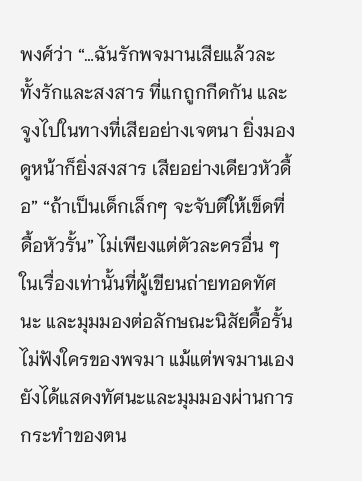พงศ์ว่า “…ฉันรักพจมานเสียแล้วละ ทั้งรักและสงสาร ที่แกถูกกีดกัน และ จูงไปในทางที่เสียอย่างเจตนา ยิ่งมองดูหน้าก็ยิ่งสงสาร เสียอย่างเดียวหัวดื้อ” “ถ้าเป็นเด็กเล็กๆ จะจับตีให้เข็ดที่ดื้อหัวรั้น” ไม่เพียงแต่ตัวละครอื่น ๆ ในเรื่องเท่านั้นที่ผู้เขียนถ่ายทอดทัศนะ และมุมมองต่อลักษณะนิสัยดื้อรั้น ไม่ฟังใครของพจมา แม้แต่พจมานเองยังได้แสดงทัศนะและมุมมองผ่านการ กระทำของตน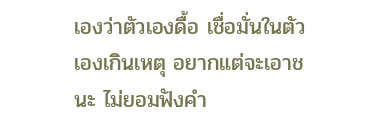เองว่าตัวเองดื้อ เชื่อมั่นในตัวเองเกินเหตุ อยากแต่จะเอาชนะ ไม่ยอมฟังคำ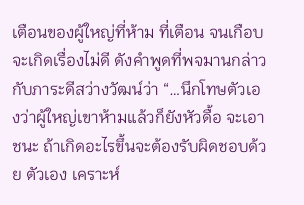เตือนของผู้ใหญ่ที่ห้าม ที่เตือน จนเกือบจะเกิดเรื่องไม่ดี ดังคำพูดที่พจมานกล่าวกับภาระดีสว่างวัฒน์ว่า “…นึกโทษตัวเองว่าผู้ใหญ่เขาห้ามแล้วก็ยังหัวดื้อ จะเอาชนะ ถ้าเกิดอะไรขึ้นจะต้องรับผิดชอบด้วย ตัวเอง เคราะห์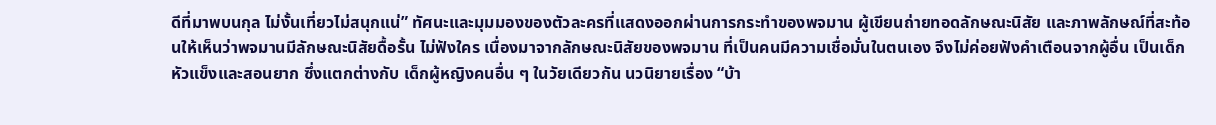ดีที่มาพบนกุล ไม่งั้นเที่ยวไม่สนุกแน่” ทัศนะและมุมมองของตัวละครที่แสดงออกผ่านการกระทำของพจมาน ผู้เขียนถ่ายทอดลักษณะนิสัย และภาพลักษณ์ที่สะท้อนให้เห็นว่าพจมานมีลักษณะนิสัยดื้อรั้น ไม่ฟังใคร เนื่องมาจากลักษณะนิสัยของพจมาน ที่เป็นคนมีความเชื่อมั่นในตนเอง จึงไม่ค่อยฟังคำเตือนจากผู้อื่น เป็นเด็กหัวแข็งและสอนยาก ซึ่งแตกต่างกับ เด็กผู้หญิงคนอื่น ๆ ในวัยเดียวกัน นวนิยายเรื่อง “บ้า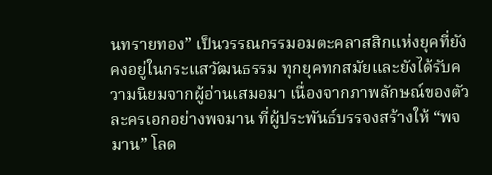นทรายทอง” เป็นวรรณกรรมอมตะคลาสสิกแห่งยุคที่ยังคงอยู่ในกระแสวัฒนธรรม ทุกยุคทกสมัยและยังได้รับความนิยมจากผู้อ่านเสมอมา เนื่องจากภาพลักษณ์ของตัวละครเอกอย่างพจมาน ที่ผู้ประพันธ์บรรจงสร้างให้ “พจมาน” โลด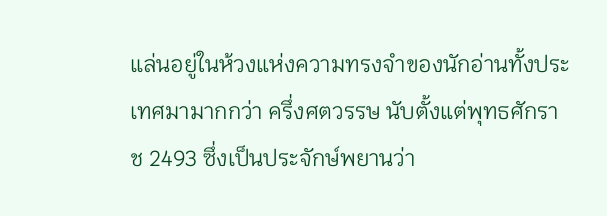แล่นอยู่ในห้วงแห่งความทรงจำของนักอ่านทั้งประเทศมามากกว่า ครึ่งศตวรรษ นับตั้งแต่พุทธศักราช 2493 ซึ่งเป็นประจักษ์พยานว่า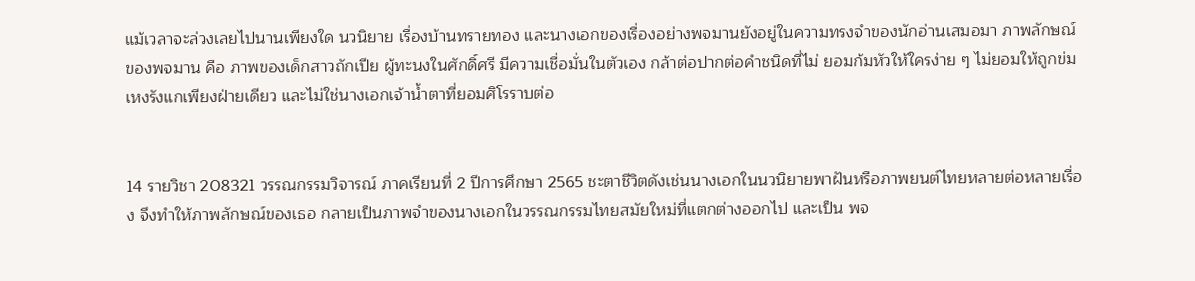แม้เวลาจะล่วงเลยไปนานเพียงใด นวนิยาย เรื่องบ้านทรายทอง และนางเอกของเรื่องอย่างพจมานยังอยู่ในความทรงจำของนักอ่านเสมอมา ภาพลักษณ์ ของพจมาน คือ ภาพของเด็กสาวถักเปีย ผู้ทะนงในศักดิ์ศรี มีความเชื่อมั่นในตัวเอง กล้าต่อปากต่อคำชนิดที่ไม่ ยอมก้มหัวให้ใครง่าย ๆ ไม่ยอมให้ถูกข่มเหงรังแกเพียงฝ่ายเดียว และไม่ใช่นางเอกเจ้าน้ำตาที่ยอมศิโรราบต่อ


14 รายวิชา 208321 วรรณกรรมวิจารณ์ ภาคเรียนที่ 2 ปีการศึกษา 2565 ชะตาชีวิตดังเช่นนางเอกในนวนิยายพาฝันหรือภาพยนต์ไทยหลายต่อหลายเรื่อง จึงทำให้ภาพลักษณ์ของเธอ กลายเป็นภาพจำของนางเอกในวรรณกรรมไทยสมัยใหม่ที่แตกต่างออกไป และเป็น พจ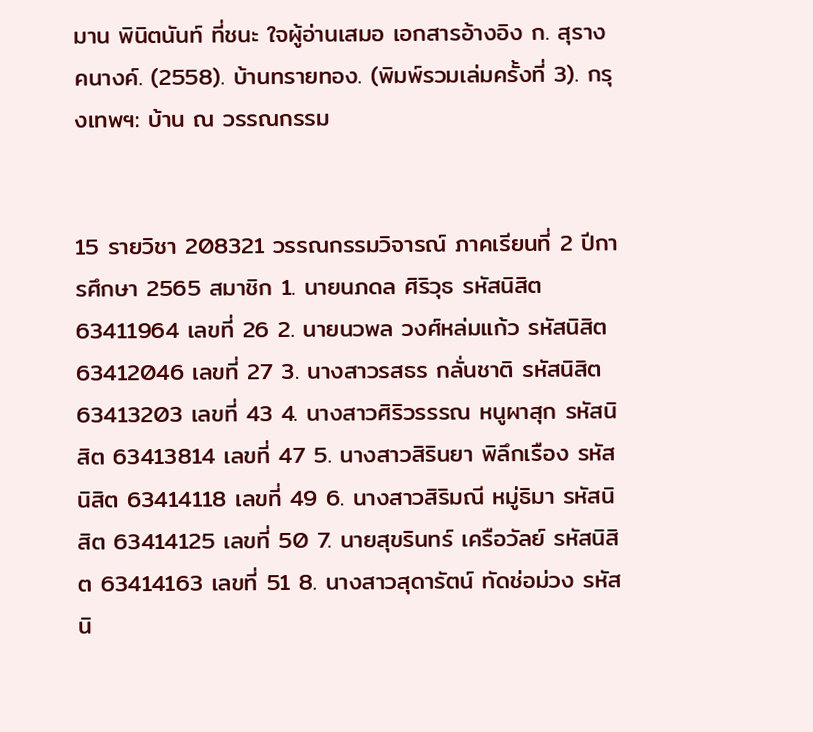มาน พินิตนันท์ ที่ชนะ ใจผู้อ่านเสมอ เอกสารอ้างอิง ก. สุรางคนางค์. (2558). บ้านทรายทอง. (พิมพ์รวมเล่มครั้งที่ 3). กรุงเทพฯ: บ้าน ณ วรรณกรรม


15 รายวิชา 208321 วรรณกรรมวิจารณ์ ภาคเรียนที่ 2 ปีการศึกษา 2565 สมาชิก 1. นายนภดล ศิริวุธ รหัสนิสิต 63411964 เลขที่ 26 2. นายนวพล วงศ์หล่มแก้ว รหัสนิสิต 63412046 เลขที่ 27 3. นางสาวรสธร กลั่นชาติ รหัสนิสิต 63413203 เลขที่ 43 4. นางสาวศิริวรรรณ หนูผาสุก รหัสนิสิต 63413814 เลขที่ 47 5. นางสาวสิรินยา พิลึกเรือง รหัสนิสิต 63414118 เลขที่ 49 6. นางสาวสิริมณี หมู่ธิมา รหัสนิสิต 63414125 เลขที่ 50 7. นายสุขรินทร์ เครือวัลย์ รหัสนิสิต 63414163 เลขที่ 51 8. นางสาวสุดารัตน์ ทัดช่อม่วง รหัสนิ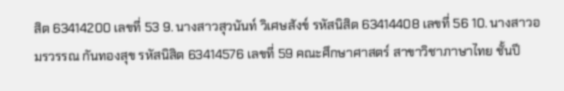สิต 63414200 เลขที่ 53 9. นางสาวสุวนันท์ วิเศษสังข์ รหัสนิสิต 63414408 เลขที่ 56 10. นางสาวอมรวรรณ กันทองสุข รหัสนิสิต 63414576 เลขที่ 59 คณะศึกษาศาสตร์ สาขาวิชาภาษาไทย ชั้นปี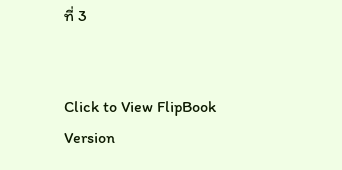ที่ 3


Click to View FlipBook Version